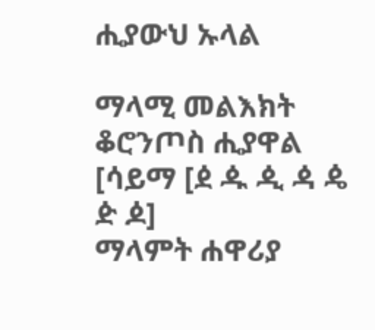ሒያውህ ኡላል

ማላሚ መልእክት ቆሮንጦስ ሒያዋል
[ሳይማ [ዸ ዹ ዺ ዻ ዼ ዽ ዾ]
ማላምት ሐዋሪያ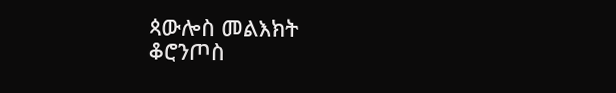ጳውሎስ መልእክት
ቆሮንጦስ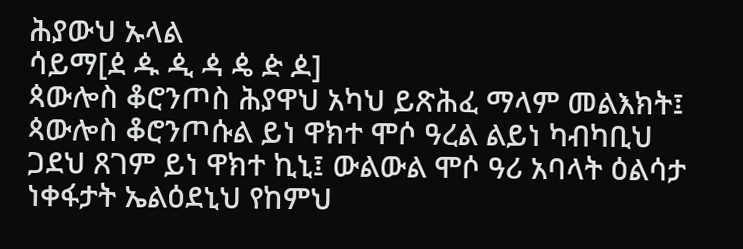ሕያውህ ኡላል
ሳይማ[ዸ ዹ ዺ ዻ ዼ ዽ ዾ]
ጳውሎስ ቆሮንጦስ ሕያዋህ አካህ ይጽሕፈ ማላም መልእክት፤ ጳውሎስ ቆሮንጦሱል ይነ ዋክተ ሞሶ ዓረል ልይነ ካብካቢህ ጋደህ ጸገም ይነ ዋክተ ኪኒ፤ ውልውል ሞሶ ዓሪ አባላት ዕልሳታ ነቀፋታት ኤልዕደኒህ የከምህ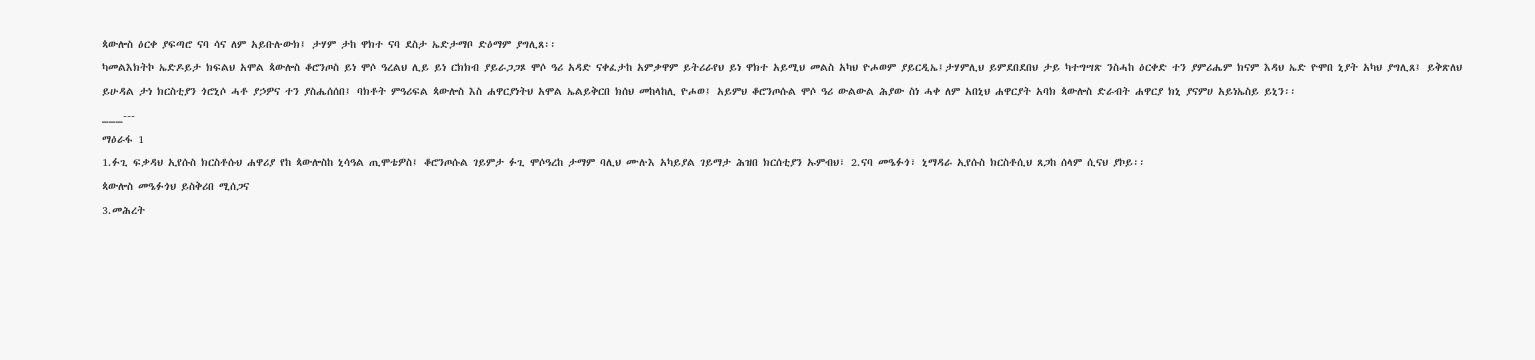ጳውሎስ ዕርቀ ያፍጣሮ ናባ ሳና ለም አይቡሉውክ፤ ታሃም ታከ ዋክተ ናባ ደስታ ኤድታማቦ ድዕማም ያግሊጸ፡፡
ካመልእክትኮ ኤድዶይታ ክፍልህ አሞል ጳውሎስ ቆሮንጦስ ይነ ሞሶ ዓረልህ ሊይ ይነ ርክክብ ያይራጋጋጾ ሞሶ ዓሪ አዳድ ናቀፈታከ አምቃዋም ይትሪራየህ ይነ ዋክተ አይሚህ መልስ አካህ ዮሖወም ያይርዲኤ፤ታሃምሊህ ይምደበደበህ ታይ ካተግሣጽ ንስሓከ ዕርቀድ ተን ያምሪሔም ክናም እዳህ ኤድ ዮሞበ ኒያት አካህ ያግሊጸ፤ ይቅጽለህ ይሁዳል ታነ ክርስቲያን ጎሮኒሶ ሓቶ ያኃዎና ተን ያስሔሰሰበ፤ ባክቶት ምዓሪፍል ጳውሎስ እስ ሐዋርያነትህ አሞል ኤልይቅርበ ክሰህ መከላከሊ ዮሖወ፤ አይምህ ቆሮንጦሱል ሞሶ ዓሪ ውልውል ሕያው ስነ ሓቀ ለም አበኒህ ሐዋርያት አባክ ጳውሎስ ድራብት ሐዋርያ ክኒ ያናምሀ አይነኤስይ ይኒን፡፡
___---
ማዕራፋ 1
1.ፉጊ ፍቃዳህ ኢየሱስ ክርስቶሱህ ሐዋሪያ የከ ጳውሎስከ ኒሳዓል ጢሞቴዎስ፤ ቆሮንጦሱል ገይምታ ፉጊ ሞሶዓረከ ታማም ባሊህ ሙሉእ አካይያል ገይማታ ሕዝበ ክርሰቲያን ኡምብህ፣ 2.ናባ መዔፉጎ፣ ኒማዳራ ኢየሱስ ክርስቶሲህ ጸጋከ ሰላም ሲናህ ያኮይ፡፡
ጳውሎስ መዔፉጎህ ይስቅሪበ ሚሰጋና
3.መሕረት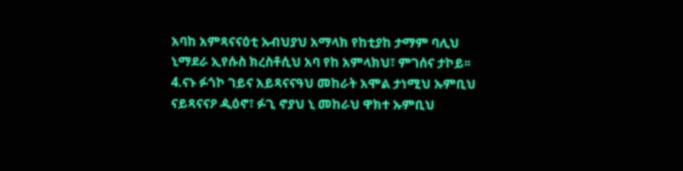አባከ አምጻናናዕቲ ኡብህያህ አማላክ የከቲያከ ታማም ባሊህ ኒማደራ ኢየሱስ ክረስቶሲህ አባ የከ አምላክህ፣ ምገሰና ታኮይ፡፡ 4.ናኑ ፉጎኮ ገይና አይጻናናዓህ መከራት አሞል ታነሚህ ኡምቢህ ናይጻናናዖ ዺዕኖ፣ ፉጊ ኖያህ ኒ መከራህ ዋክተ ኡምቢህ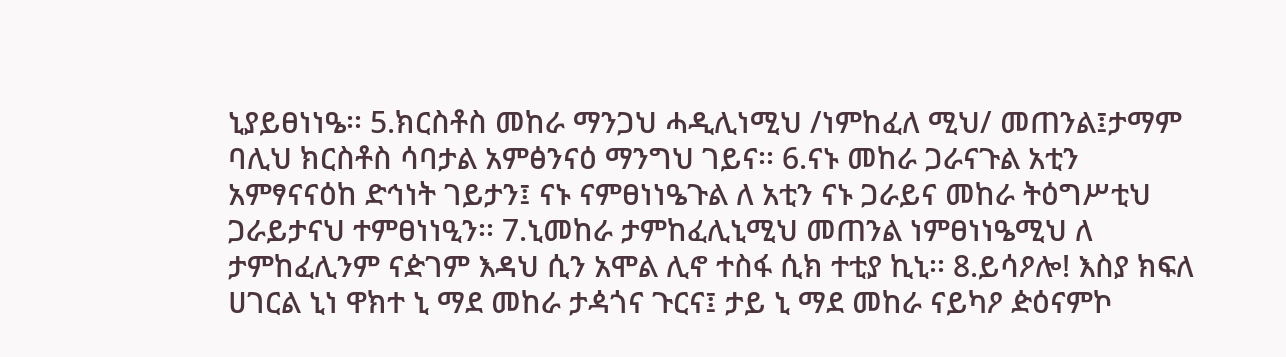ኒያይፀነነዔ፡፡ 5.ክርስቶስ መከራ ማንጋህ ሓዲሊነሚህ /ነምከፈለ ሚህ/ መጠንል፤ታማም ባሊህ ክርስቶስ ሳባታል አምፅንናዕ ማንግህ ገይና፡፡ 6.ናኑ መከራ ጋራናጉል አቲን አምፃናናዕከ ድኅነት ገይታን፤ ናኑ ናምፀነነዔጉል ለ አቲን ናኑ ጋራይና መከራ ትዕግሥቲህ ጋራይታናህ ተምፀነነዒን፡፡ 7.ኒመከራ ታምከፈሊኒሚህ መጠንል ነምፀነነዔሚህ ለ ታምከፈሊንም ናዽገም እዳህ ሲን አሞል ሊኖ ተስፋ ሲክ ተቲያ ኪኒ፡፡ 8.ይሳዖሎ! እስያ ክፍለ ሀገርል ኒነ ዋክተ ኒ ማደ መከራ ታዻጎና ጉርና፤ ታይ ኒ ማደ መከራ ናይካዖ ዽዕናምኮ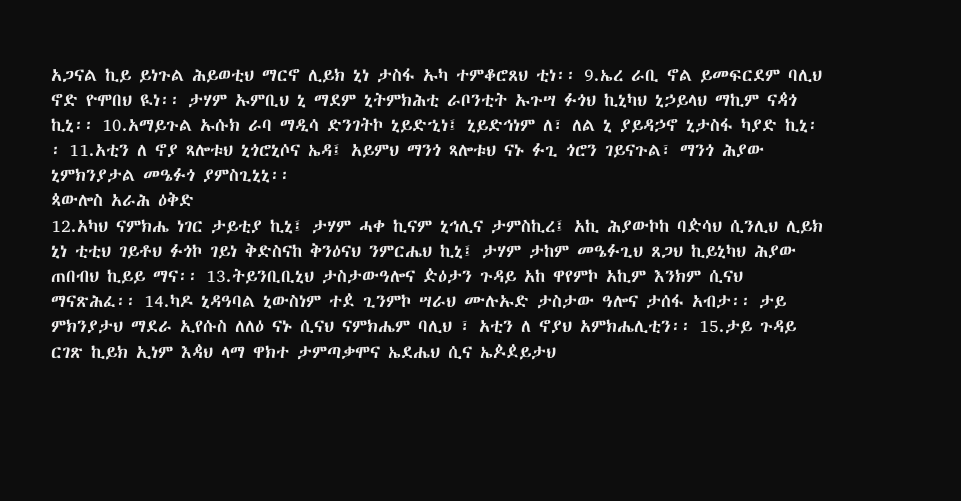አጋናል ኪይ ይነጉል ሕይወቲህ ማርኖ ሊይክ ኒነ ታስፋ ኡካ ተምቆሮጸህ ቲነ፡፡ 9.ኤረ ራቢ ኖል ይመፍርደም ባሊህ ኖድ ዮሞበህ ዪነ፡፡ ታሃም ኡምቢህ ኒ ማደም ኒትምክሕቲ ራቦንቲት ኡጉሣ ፉጎህ ኪኒካህ ኒኃይላህ ማኪም ናዻጎ ኪኒ፡፡ 10.አማይጉል ኡሱክ ራባ ማዲሳ ድንገትኮ ኒይድኂነ፤ ኒይድኅነም ለ፣ ለል ኒ ያይዳኃኖ ኒታስፋ ካያድ ኪኒ፡፡ 11.አቲን ለ ኖያ ጻሎቱህ ኒጎሮኒሶና ኤዳ፤ አይምህ ማንጎ ጻሎቱህ ናኑ ፉጊ ጎሮን ገይናጉል፣ ማንጎ ሕያው ኒምክንያታል መዔፉጎ ያምስጊኒኒ፡፡
ጳውሎስ አራሕ ዕቅድ
12.አካህ ናምክሔ ነገር ታይቲያ ኪኒ፤ ታሃም ሓቀ ኪናም ኒኅሊና ታምስኪረ፤ አኪ ሕያውኮከ ባዽሳህ ሲንሊህ ሊይክ ኒነ ቲቲህ ገይቶህ ፉጎኮ ገይነ ቅድስናከ ቅንዕናህ ንምርሔህ ኪኒ፤ ታሃም ታከም መዔፉጊህ ጸጋህ ኪይኒካህ ሕያው ጠበብህ ኪይይ ማና፡፡ 13.ትይንቢቢኒህ ታስታውዓሎና ዽዕታን ጉዳይ አከ ዋየምኮ አኪም እንክም ሲናህ ማናጽሕፈ፡፡ 14.ካዶ ኒዳዓባል ኒውስነም ተዸ ጊንምኮ ሣራህ ሙሉኡድ ታስታው ዓሎና ታሰፋ አብታ፡፡ ታይ ምክንያታህ ማደራ ኢየሱስ ለለዕ ናኑ ሲናህ ናምክሔም ባሊህ ፣ አቲን ለ ኖያህ አምክሔሊቲን፡፡ 15.ታይ ጉዳይ ርገጽ ኪይክ ኢነም እዻህ ላማ ዋክተ ታምጣቃሞና ኤደሔህ ሲና ኤዾዸይታህ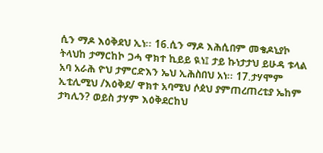ሲን ማዶ እዕቅደህ ኢነ፡፡ 16.ሲን ማዶ እሕሲበም መቄዶኒያኮ ትላህከ ታማርከኮ ጋሓ ዋክተ ኪይይ ዪነ፤ ታይ ኩነታታህ ይሁዳ ቱላል አባ አራሕ ዮህ ታምርድእን ኤህ ኢሕስበህ አነ፡፡ 17.ታሃሞም ኢቲሊሚህ /እዕቅደ/ ዋክተ አባሚህ ሶዸህ ያምጠረጠረቲያ ኤከም ታካሊን? ወይስ ታሃም እዕቅደርከህ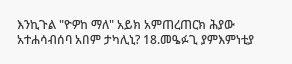እንኪጉል "ዮዎከ ማለ" አይክ አምጠረጠርክ ሕያው አተሐሳብሰባ አበም ታካሊኒ? 18.መዔፉጊ ያምእምነቲያ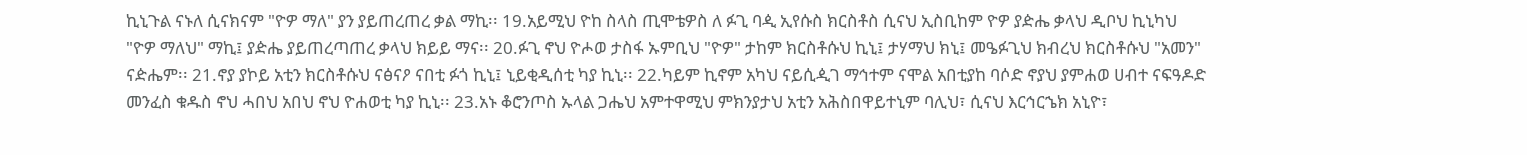ኪኒጉል ናኑለ ሲናክናም "ዮዎ ማለ" ያን ያይጠረጠረ ቃል ማኪ፡፡ 19.አይሚህ ዮከ ስላስ ጢሞቴዎስ ለ ፉጊ ባዺ ኢየሱስ ክርስቶስ ሲናህ ኢስቢከም ዮዎ ያዽሔ ቃላህ ዲቦህ ኪኒካህ "ዮዎ ማለህ" ማኪ፤ ያዽሔ ያይጠረጣጠረ ቃላህ ክይይ ማና፡፡ 20.ፉጊ ኖህ ዮሖወ ታስፋ ኡምቢህ "ዮዎ" ታከም ክርስቶሱህ ኪኒ፤ ታሃማህ ክኒ፤ መዔፉጊህ ክብረህ ክርስቶሱህ "አመን" ናዽሔም፡፡ 21.ኖያ ያኮይ አቲን ክርስቶሱህ ናፅናዖ ናበቲ ፉጎ ኪኒ፤ ኒይቂዲሰቲ ካያ ኪኒ፡፡ 22.ካይም ኪኖም አካህ ናይሲዺገ ማኅተም ናሞል አበቲያከ ባሶድ ኖያህ ያምሐወ ሀብተ ናፍዓዶድ መንፈስ ቁዱስ ኖህ ሓበህ አበህ ኖህ ዮሐወቲ ካያ ኪኒ፡፡ 23.አኑ ቆሮንጦስ ኡላል ጋሔህ አምተዋሚህ ምክንያታህ አቲን አሕስበዋይተኒም ባሊህ፣ ሲናህ እርኅርኄክ አኒዮ፣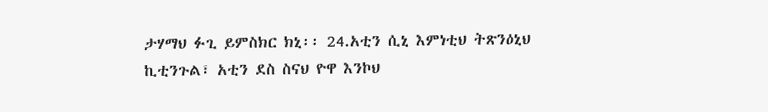ታሃማህ ፉጊ ይምስክር ክኒ፡፡ 24.አቲን ሲኒ እምነቲህ ትጽንዕኒህ ኪቲንጉል፣ አቲን ደስ ስናህ ዮዋ እንኮህ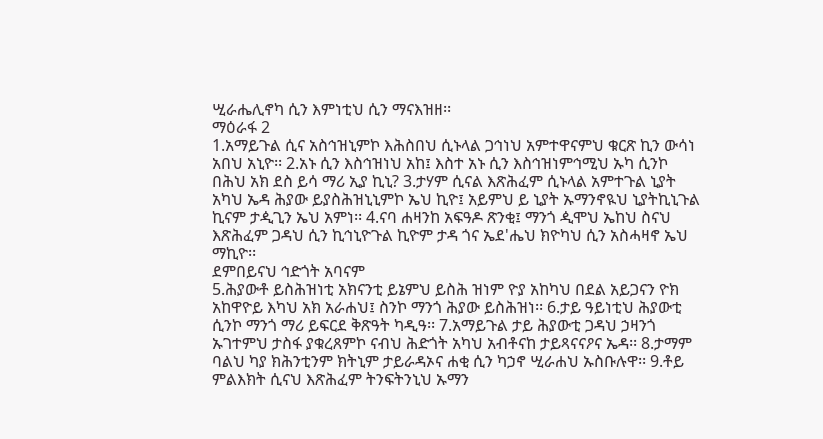ሢራሔሊኖካ ሲን እምነቲህ ሲን ማናእዝዘ፡፡
ማዕራፋ 2
1.አማይጉል ሲና አስኅዝኒምኮ እሕስበህ ሲኑላል ጋኅነህ አምተዋናምህ ቁርጽ ኪን ውሳነ አበህ አኒዮ፡፡ 2.አኑ ሲን እስኅዝነህ አከ፤ እስተ አኑ ሲን እስኅዝነምኅሚህ ኡካ ሲንኮ በሕህ አክ ደስ ይሳ ማሪ ኢያ ኪኒ? 3.ታሃም ሲናል እጽሕፈም ሲኑላል አምተጉል ኒያት አካህ ኤዳ ሕያው ይያስሕዝኒኒምኮ ኤህ ኪዮ፤ አይምህ ይ ኒያት ኡማንኖዪህ ኒያትኪኒጉል ኪናም ታዺጊን ኤህ አምነ፡፡ 4.ናባ ሐዛንከ አፍዓዶ ጽንቂ፤ ማንጎ ዺሞህ ኤከህ ስናህ እጽሕፈም ጋዳህ ሲን ኪኅኒዮጉል ኪዮም ታዳ ጎና ኤደ'ሔህ ክዮካህ ሲን አስሓዛኖ ኤህ ማኪዮ፡፡
ደምበይናህ ኅድጎት አባናም
5.ሕያውቶ ይስሕዝነቲ አክናንቲ ይኔምህ ይስሕ ዝነም ዮያ አከካህ በደል አይጋናን ዮክ አከዋዮይ እካህ አክ አራሐህ፤ ስንኮ ማንጎ ሕያው ይስሕዝነ፡፡ 6.ታይ ዓይነቲህ ሕያውቲ ሲንኮ ማንጎ ማሪ ይፍርደ ቅጽዓት ካዲዓ፡፡ 7.አማይጉል ታይ ሕያውቲ ጋዳህ ኃዛንጎ ኡገተምህ ታስፋ ያቁረጸምኮ ናብህ ሕድጎት አካህ አብቶናከ ታይጻናናዖና ኤዳ፡፡ 8.ታማም ባልህ ካያ ክሕንቲንም ክትኒም ታይራዳኦና ሐቂ ሲን ካኃኖ ሢራሐህ ኡስቡሉዋ፡፡ 9.ቶይ ምልእክት ሲናህ እጽሕፈም ትንፍትንኒህ ኡማን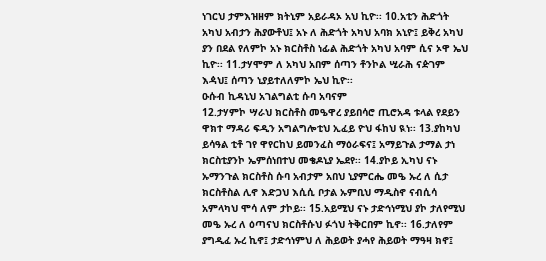ነገርህ ታምእዝዘም ክትኒም አይራዳኦ አህ ኪዮ፡፡ 10.አቲን ሕድጎት አካህ አብታን ሕያውቶህ፤ አኑ ለ ሕድጎት አካህ አባክ አኒዮ፤ ይቅረ አካህ ያን በደል የለምኮ አኑ ክርስቶስ ነፊል ሕድጎት አካህ አባም ሲና ኦዋ ኤህ ኪዮ፡፡ 11.ታሃሞም ለ አካህ አበም ሰጣን ቶንኮል ሢራሕ ናዽገም እዻህ፤ ሰጣን ኒያይተለለምኮ ኤህ ኪዮ፡፡
ዑሱብ ኪዳኒህ አገልግልቲ ሱባ አባናም
12.ታሃምኮ ሣራህ ክርስቶስ መዔዋረ ያይበሳሮ ጢሮአዳ ቱላል የደይን ዋክተ ማዳሪ ፍዲን አግልግሎቲህ ኢፈይ ዮህ ፋከህ ዪነ፡፡ 13.ያከካህ ይሳዓል ቲቶ ገየ ዋየርከህ ይመንፈስ ማዕራፍና፤ አማይጉል ታማል ታነ ክርስቲያንኮ ኤምሰነበተህ መቄዶኒያ ኤደየ፡፡ 14.ያኮይ ኢካህ ናኑ ኡማንጉል ክርስቶስ ሱባ አብታም አበህ ኒያምርሔ መዔ ኡረ ለ ሲታ ክርስቶስል ሊኖ እድጋህ እሲሲ ቦታል ኡምቢህ ማዲስኖ ናብሲሳ አምላካህ ሞሳ ለም ታኮይ፡፡ 15.አይሚህ ናኑ ታድኅነሚህ ያኮ ታለየሚህ መዔ ኡረ ለ ዕጣናህ ክርስቶሱህ ፉጎህ ትቅርበም ኪኖ፡፡ 16.ታለየም ያግዲፈ ኡረ ኪኖ፤ ታድኅነምህ ለ ሕይወት ያሓየ ሕይወት ማዓዛ ክኖ፤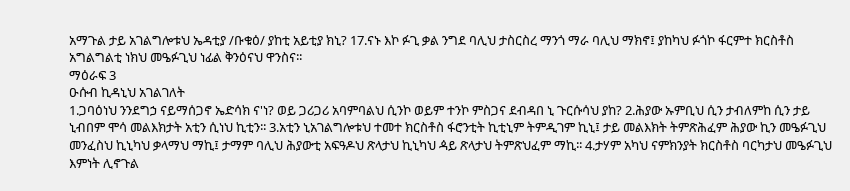አማጉል ታይ አገልግሎቱህ ኤዳቲያ /ቡቁዕ/ ያከቲ አይቲያ ክኒ? 17.ናኑ እኮ ፉጊ ቃል ንግደ ባሊህ ታስርስረ ማንጎ ማራ ባሊህ ማክኖ፤ ያከካህ ፉጎኮ ፋርምተ ክርስቶስ አግልግልቲ ነክህ መዔፉጊህ ነፊል ቅንዕናህ ዋንስና፡፡
ማዕራፍ 3
ዑሱብ ኪዳኒህ አገልገለት
1.ጋባዕነህ ንንደግኃ ናይማሰጋኖ ኤድሳክ ና'ነ? ወይ ጋሪጋሪ አባምባልህ ሲንኮ ወይም ተንኮ ምስጋና ደብዳበ ኒ ጉርሱሳህ ያከ? 2.ሕያው ኡምቢህ ሲን ታብለምከ ሲን ታይ ኒብበም ሞሳ መልእክታት አቲን ሲነህ ኪቲን፡፡ 3.አቲን ኒአገልግሎቱህ ተመተ ክርስቶስ ፋሮንቲት ኪቲኒም ትምዲገም ኪኒ፤ ታይ መልእክት ትምጽሕፈም ሕያው ኪን መዔፉጊህ መንፈስህ ኪኒካህ ቃላማህ ማኪ፤ ታማም ባሊህ ሕያውቲ አፍዓዶህ ጽላታህ ኪኒካህ ዻይ ጽላታህ ትምጽህፈም ማኪ፡፡ 4.ታሃም አካህ ናምክንያት ክርስቶስ ባርካታህ መዔፉጊህ እምነት ሊኖጉል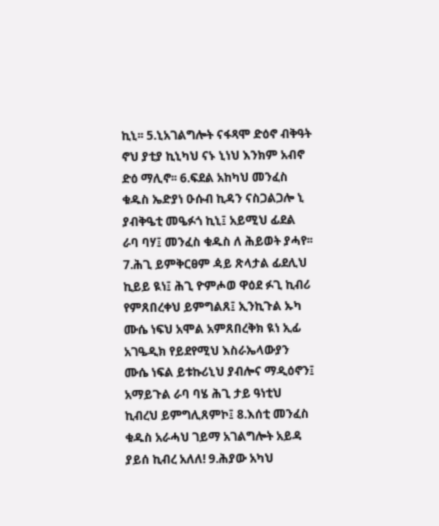ኪኒ፡፡ 5.ኒአገልግሎት ናፋጻሞ ድዕኖ ብቅዓት ኖህ ያቲያ ኪኒካህ ናኑ ኒነህ እንክም አብኖ ድዕ ማሊኖ፡፡ 6.ፍደል አከካህ መንፈስ ቁዱስ ኤድያነ ዑሱብ ኪዳን ናስጋልጋሎ ኒ ያብቅዔቲ መዔፉጎ ኪኒ፤ አይሚህ ፊደል ራባ ባሃ፤ መንፈስ ቁዱስ ለ ሕይወት ያሓየ፡፡
7.ሕጊ ይምቅርፀም ዻይ ጽላታል ፊደሊህ ኪይይ ዪነ፤ ሕጊ ዮምሖወ ዋዕደ ፉጊ ኪብሪ የምጸበረቀህ ይምግልጸ፤ ኢንኪጉል ኡካ ሙሴ ነፍህ አሞል አምጸበረቅክ ዪነ ኢፊ አገዔዲክ የይደየሚህ እስራኤላውያን ሙሴ ነፍል ይቱኩሪኒህ ያብሎና ማዲዕኖን፤ አማይጉል ራባ ባሄ ሕጊ ታይ ዓነቲህ ኪብረህ ይምግሊጸምኮ፤ 8.እሰቲ መንፈስ ቁዱስ አራሓህ ገይማ አገልግሎት አይዳ ያይሰ ኪብረ አለለ! 9.ሕያው አካህ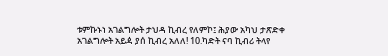ቱምኩኑነ አገልግሎት ታህዳ ኪብረ የለምኮ፤ ሕያው አካህ ታጽድቀ አገልግሎት አይዻ ያሰ ኪብረ አለለ! 10.ካድት ናባ ኪብሪ ትላየ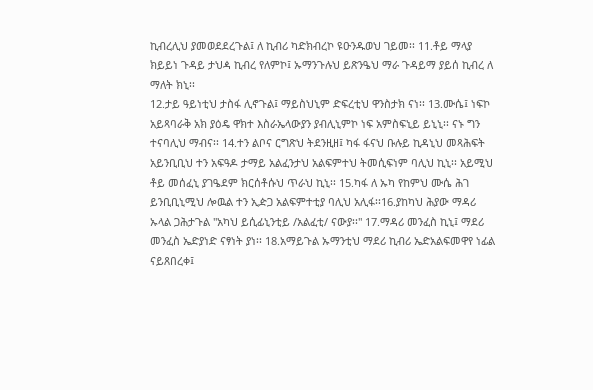ኪብረሊህ ያመወደደረጉል፤ ለ ኪብሪ ካድክብረኮ ዩዑንዱወህ ገይመ፡፡ 11.ቶይ ማላያ ክይይነ ጉዳይ ታህዻ ኪብረ የለምኮ፤ ኡማንጉሉህ ይጽንዔህ ማራ ጉዳይማ ያይሰ ኪብረ ለ ማለት ክኒ፡፡
12.ታይ ዓይነቲህ ታስፋ ሊኖጉል፤ ማይስህኒም ድፍረቲህ ዋንስታክ ናነ፡፡ 13.ሙሴ፤ ነፍኮ አይጻባራቅ አክ ያዕዴ ዋክተ እስራኤላውያን ያብሊኒምኮ ነፍ አምስፍኒይ ይኒኒ፡፡ ናኑ ግን ተናባሊህ ማብና፡፡ 14.ተን ልቦና ርግጽህ ትደንዚዘ፤ ካፋ ፋናህ ቡሉይ ኪዳኒህ መጻሕፍት አይንቢቢህ ተን አፍዓዶ ታማይ አልፈንታህ አልፍምተህ ትመሲፍነም ባሊህ ኪኒ፡፡ አይሚህ ቶይ መሰፈኒ ያገዔደም ክርሰቶሱህ ጥራህ ኪኒ፡፡ 15.ካፋ ለ ኡካ የከምህ ሙሴ ሕገ ይንቢቢኒሚህ ሎዉል ተን ኢዽጋ አልፍምተቲያ ባሊህ አሊፋ፡፡16.ያከካህ ሕያው ማዳሪ ኡላል ጋሕታጉል "አካህ ይሲፊኒንቲይ /አልፈቲ/ ናውያ፡፡" 17.ማዳሪ መንፈስ ኪኒ፤ ማደሪ መንፈስ ኤድያነድ ናፃነት ያነ፡፡ 18.አማይጉል ኡማንቲህ ማደሪ ኪብሪ ኤድአልፍመዋየ ነፊል ናይጸበረቀ፤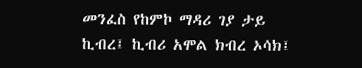መንፈስ የከምኮ ማዳሪ ገያ ታይ ኪብረ፤ ኪብሪ አሞል ክብረ ኦሳክ፤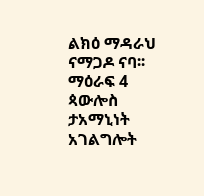ልክዕ ማዳራህ ናማጋዶ ናባ፡፡
ማዕራፍ 4
ጳውሎስ ታአማኒነት አገልግሎት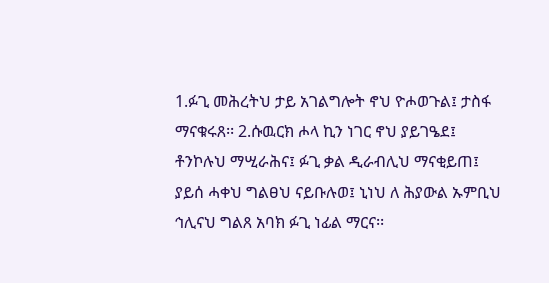1.ፉጊ መሕረትህ ታይ አገልግሎት ኖህ ዮሖወጉል፤ ታስፋ ማናቁሩጸ፡፡ 2.ሱዉርክ ሖላ ኪን ነገር ኖህ ያይገዔደ፤ ቶንኮሉህ ማሢራሕና፤ ፉጊ ቃል ዲራብሊህ ማናቂይጠ፤ ያይሰ ሓቀህ ግልፀህ ናይቡሉወ፤ ኒነህ ለ ሕያውል ኡምቢህ ኅሊናህ ግልጸ አባክ ፉጊ ነፊል ማርና፡፡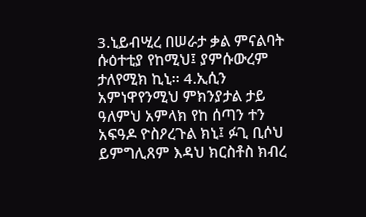3.ኒይብሢረ በሠራታ ቃል ምናልባት ሱዕተቲያ የከሚህ፤ ያምሱውረም ታለየሚክ ኪኒ፡፡ 4.ኢሲን አምነዋየንሚህ ምክንያታል ታይ ዓለምህ አምላክ የከ ሰጣን ተን አፍዓዶ ዮስዖረጉል ክኒ፤ ፉጊ ቢሶህ ይምግሊጸም እዳህ ክርስቶስ ክብረ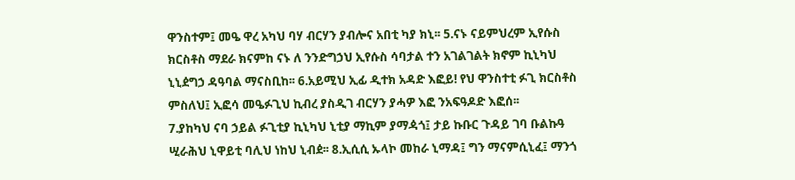ዋንስተም፤ መዔ ዋረ አካህ ባሃ ብርሃን ያብሎና አበቲ ካያ ክኒ፡፡ 5.ናኑ ናይምህረም ኢየሱስ ክርስቶስ ማደራ ክናምከ ናኑ ለ ንንድግኃህ ኢየሱስ ሳባታል ተን አገልገልት ክኖም ኪኒካህ ኒኒዸግኃ ዳዓባል ማናስቢከ፡፡ 6.አይሚህ ኢፊ ዲተክ አዳድ እፎይ! የህ ዋንስተቲ ፉጊ ክርስቶስ ምስለህ፤ ኢፎሳ መዔፉጊህ ኪብረ ያስዲገ ብርሃን ያሓዎ እፎ ንአፍዓዶድ እፎሰ፡፡
7.ያከካህ ናባ ኃይል ፉጊቲያ ኪኒካህ ኒቲያ ማኪም ያማዻጎ፤ ታይ ኩቡር ጉዳይ ገባ ቡልኩዓ ሢራሕህ ኒዋይቲ ባሊህ ነከህ ኒብዸ፡፡ 8.ኢሲሲ ኡላኮ መከራ ኒማዳ፤ ግን ማናምሲኒፈ፤ ማንጎ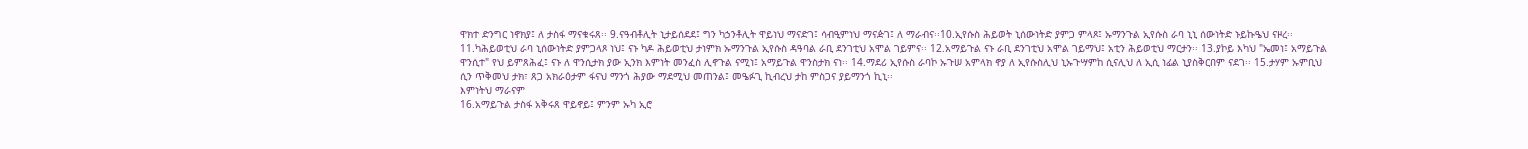ዋክተ ድንግር ነኖክያ፤ ለ ታስፋ ማናቁሩጸ፡፡ 9.ናዓብቶሊት ኒታይሰደደ፤ ግን ካኃንቶሊት ዋይነህ ማናድገ፤ ሳብዒምነህ ማናዽገ፤ ለ ማራብና፡፡10.ኢየሱስ ሕይወት ኒሰውነትድ ያምጋ ምላጾ፤ ኡማንጉል ኢየሱስ ራባ ኒኒ ሰውነትድ ኑይኩዔህ ናዞረ፡፡ 11.ካሕይወቲህ ራባ ኒሰውነትድ ያምጋላጾ ነህ፤ ናኑ ካዶ ሕይወቲህ ታነምክ ኡማንጉል ኢየሱስ ዳዓባል ራቢ ደንገቲህ አሞል ገይምና፡፡ 12.አማይጉል ናኑ ራቢ ደንገቲህ አሞል ገይማህ፤ አቲን ሕይወቲህ ማርታን፡፡ 13.ያኮይ እካህ "ኤመነ፤ አማይጉል ዋንሲተ" የህ ይምጸሕፈ፤ ናኑ ለ ዋንሲታክ ያው ኢንክ እምነት መንፈስ ሊኖጉል ናሚነ፤ አማይጉል ዋንስታክ ናነ፡፡ 14.ማደሪ ኢየሱስ ራባኮ ኡጉሠ አምላክ ኖያ ለ ኢየሱስሊህ ኒኡጉሣምከ ሲናሊህ ለ ኢሲ ነፊል ኒያስቅርበም ናደገ፡፡ 15.ታሃም ኡምቢህ ሲን ጥቅመህ ታክ፣ ጸጋ አክራዕታም ፋናህ ማንጎ ሕያው ማደሚህ መጠንል፤ መዔፉጊ ኪብረህ ታከ ምስጋና ያይማንጎ ኪኒ፡፡
እምነትህ ማራናም
16.አማይጉል ታስፋ አቅሩጸ ዋይኖይ፤ ምንም ኡካ ኢሮ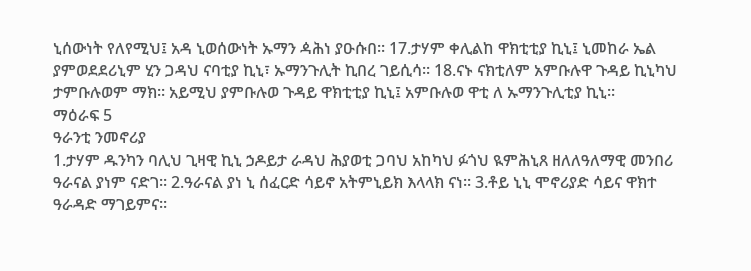ኒሰውነት የለየሚህ፤ አዳ ኒወሰውነት ኡማን ዻሕነ ያዑሱበ፡፡ 17.ታሃም ቀሊልከ ዋክቲቲያ ኪኒ፤ ኒመከራ ኤል ያምወደደሪኒም ሂን ጋዳህ ናባቲያ ኪኒ፣ ኡማንጉሊት ኪበረ ገይሲሳ፡፡ 18.ናኑ ናክቲለም አምቡሉዋ ጉዳይ ኪኒካህ ታምቡሉወም ማክ፡፡ አይሚህ ያምቡሉወ ጉዳይ ዋክቲቲያ ኪኒ፤ አምቡሉወ ዋቲ ለ ኡማንጉሊቲያ ኪኒ፡፡
ማዕራፍ 5
ዓራንቲ ንመኖሪያ
1.ታሃም ዱንካን ባሊህ ጊዛዊ ኪኒ ኃዶይታ ራዳህ ሕያወቲ ጋባህ አከካህ ፉጎህ ዪምሕኒጸ ዘለለዓለማዊ መንበሪ ዓራናል ያነም ናድገ፡፡ 2.ዓራናል ያነ ኒ ሰፈርድ ሳይኖ አትምኒይክ እላላክ ናነ፡፡ 3.ቶይ ኒኒ ሞኖሪያድ ሳይና ዋክተ ዓራዳድ ማገይምና፡፡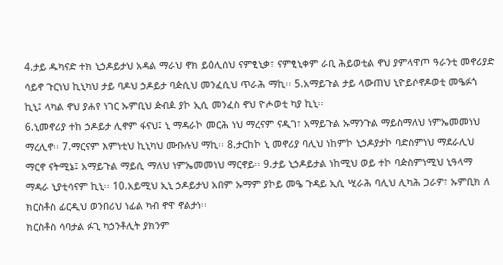4.ታይ ዱካናድ ተክ ኒኃዶይታህ አዳል ማራህ ኖክ ይዕሊሰህ ናምፂኒቃ፣ ናምፂኒቀም ራቢ ሕይወቲል ኖህ ያምላዋጦ ዓራንቲ መኖሪያድ ሳይኖ ጉርነህ ኪኒካህ ታይ ባዶህ ኃዶይታ ባዽሲህ መንፈሲህ ጥራሕ ማኪ፡፡ 5.አማይጉል ታይ ላውጠህ ኒዮይሶኖዶወቲ መዔፉጎ ኪኒ፤ ላካል ኖህ ያሐየ ነገር ኡምቢህ ዽብዾ ያኮ ኢሲ መንፈስ ኖህ ዮሖወቲ ካያ ኪኒ፡፡
6.ኒመኖሪያ ተከ ኃዶይታ ሊኖም ፋናህ፤ ኒ ማዳራኮ መርሕ ነህ ማረናም ናዲገ፣ አማይጉል ኡማንጉል ማይስማለህ ነምኤመመነህ ማረሊኖ፡፡ 7.ማርናም እምነቲህ ኪኒካህ ሙቡሉህ ማኪ፡፡ 8.ታርከኮ ኒ መኖሪያ ባሊህ ነከምኮ ኒኃዶያታኮ ባድስምነህ ማደራሊህ ማርኖ ናትሚኔ፤ አማይጉል ማይሲ ማለህ ነምኤመመነህ ማርኖይ፡፡ 9.ታይ ኒኃዶይታል ነከሚህ ወይ ተኮ ባዽስምነሚህ ኒዓላማ ማዳራ ኒያቲሳናም ኪኒ፡፡ 10.አይሚህ ኢኒ ኃዶይታህ አበም ኡማም ያኮይ መዔ ጉዳይ ኢሲ ሢራሕ ባሊህ ሊካሕ ጋራዎ፣ ኡምቢክ ለ ክርስቶስ ፊርዲህ ወንበሪህ ነፊል ካብ ኖዋ ኖልታነ፡፡
ክርስቶስ ሳባታል ፉጊ ካኃንቶሊት ያክንም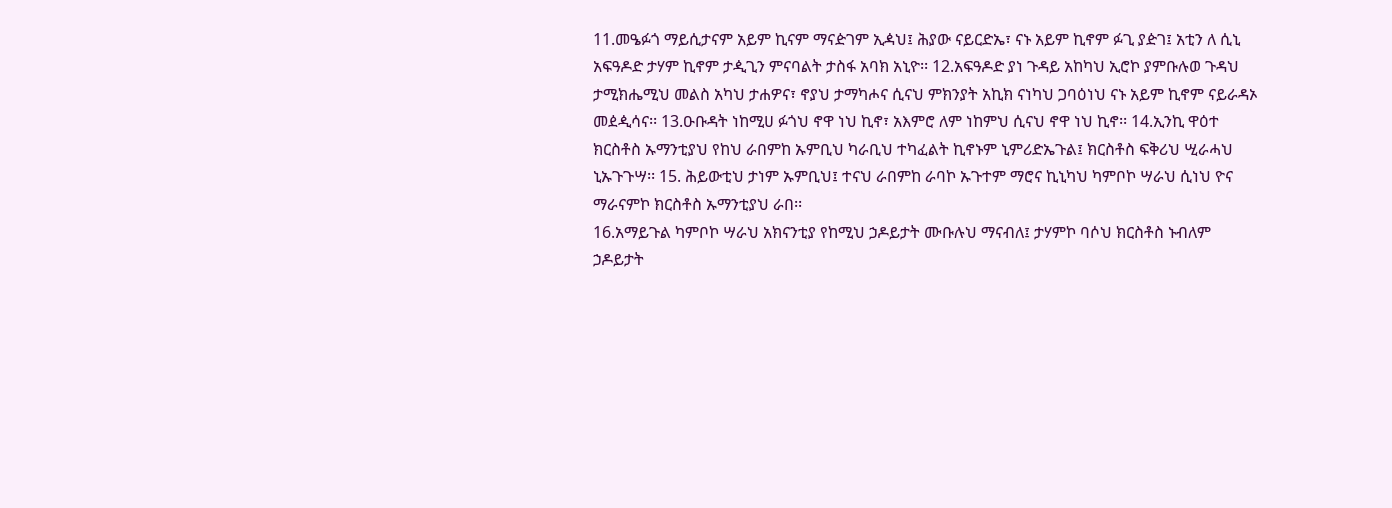11.መዔፉጎ ማይሲታናም አይም ኪናም ማናዽገም ኢዻህ፤ ሕያው ናይርድኤ፣ ናኑ አይም ኪኖም ፉጊ ያዽገ፤ አቲን ለ ሲኒ አፍዓዶድ ታሃም ኪኖም ታዺጊን ምናባልት ታስፋ አባክ አኒዮ፡፡ 12.አፍዓዶድ ያነ ጉዳይ አከካህ ኢሮኮ ያምቡሉወ ጉዳህ ታሚክሔሚህ መልስ አካህ ታሐዎና፣ ኖያህ ታማካሖና ሲናህ ምክንያት አኪክ ናነካህ ጋባዕነህ ናኑ አይም ኪኖም ናይራዳኦ መዸዺሳና፡፡ 13.ዑቡዳት ነከሚሀ ፉጎህ ኖዋ ነህ ኪኖ፣ አእምሮ ለም ነከምህ ሲናህ ኖዋ ነህ ኪኖ፡፡ 14.ኢንኪ ዋዕተ ክርስቶስ ኡማንቲያህ የከህ ራበምከ ኡምቢህ ካራቢህ ተካፈልት ኪኖኑም ኒምሪድኤጉል፤ ክርስቶስ ፍቅሪህ ሢራሓህ ኒኡጉጉሣ፡፡ 15. ሕይውቲህ ታነም ኡምቢህ፤ ተናህ ራበምከ ራባኮ ኡጉተም ማሮና ኪኒካህ ካምቦኮ ሣራህ ሲነህ ዮና ማራናምኮ ክርስቶስ ኡማንቲያህ ራበ፡፡
16.አማይጉል ካምቦኮ ሣራህ አክናንቲያ የከሚህ ኃዶይታት ሙቡሉህ ማናብለ፤ ታሃምኮ ባሶህ ክርስቶስ ኑብለም ኃዶይታት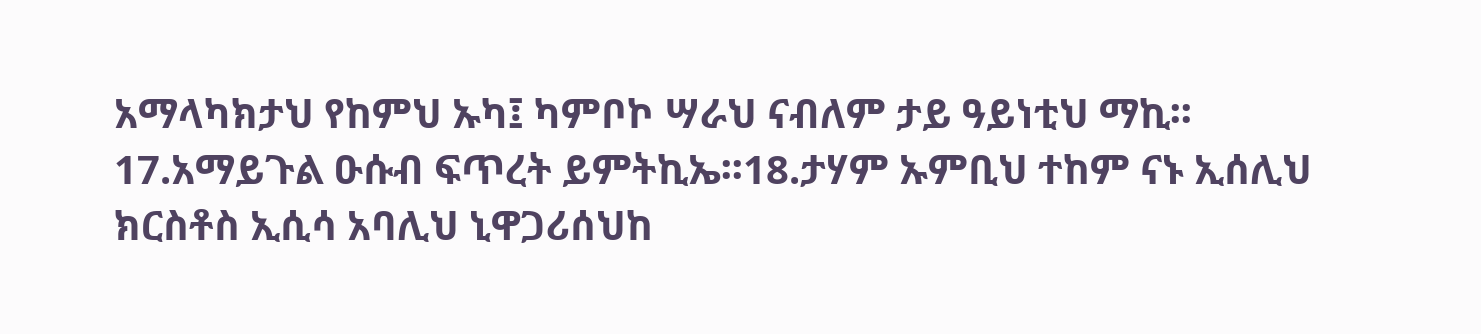አማላካክታህ የከምህ ኡካ፤ ካምቦኮ ሣራህ ናብለም ታይ ዓይነቲህ ማኪ፡፡ 17.አማይጉል ዑሱብ ፍጥረት ይምትኪኤ፡፡18.ታሃም ኡምቢህ ተከም ናኑ ኢሰሊህ ክርስቶስ ኢሲሳ አባሊህ ኒዋጋሪሰህከ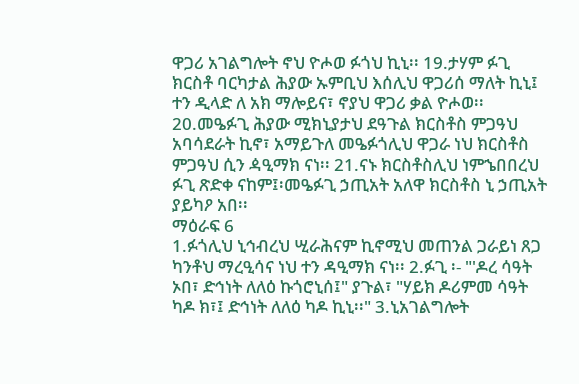ዋጋሪ አገልግሎት ኖህ ዮሖወ ፉጎህ ኪኒ፡፡ 19.ታሃም ፉጊ ክርስቶ ባርካታል ሕያው ኡምቢህ እሰሊህ ዋጋሪሰ ማለት ኪኒ፤ ተን ዲላድ ለ አክ ማሎይና፣ ኖያህ ዋጋሪ ቃል ዮሖወ፡፡ 20.መዔፉጊ ሕያው ሚክኒያታህ ደዓጉል ክርስቶስ ምጋዓህ አባሳደራት ኪኖ፣ አማይጉለ መዔፉጎሊህ ዋጋራ ነህ ክርስቶስ ምጋዓህ ሲን ዻዒማክ ናነ፡፡ 21.ናኑ ክርስቶስሊህ ነምኄበበረህ ፉጊ ጽድቀ ናከም፤፡መዔፉጊ ኃጢአት አለዋ ክርስቶስ ኒ ኃጢአት ያይካዖ አበ፡፡
ማዕራፍ 6
1.ፉጎሊህ ኒኅብረህ ሢራሕናም ኪኖሚህ መጠንል ጋራይነ ጸጋ ካንቶህ ማረዒሳና ነህ ተን ዳዒማክ ናነ፡፡ 2.ፉጊ ፡- "'ዶረ ሳዓት ኦበ፣ ድኅነት ለለዕ ኩጎሮኒሰ፤" ያጉል፣ "ሃይክ ዶሪምመ ሳዓት ካዶ ክ፣፤ ድኅነት ለለዕ ካዶ ኪኒ፡፡" 3.ኒአገልግሎት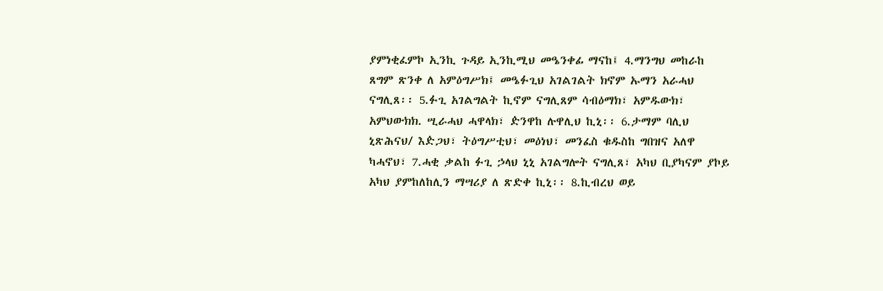ያምነቂፈምኮ ኢንኪ ጉዳይ ኢንኪሚህ መዔንቀፊ ማናከ፤ 4.ማንግህ መከራከ ጸግም ጽንቀ ለ አምዕግሥክ፤ መዔፉጊህ አገልገልት ክኖም ኡማን አራሓህ ናግሊጸ፡፡ 5.ፉጊ አገልግልት ኪኖም ናግሊጸም ሳብዕማክ፣ አምዱውክ፣ አምህውክክ. ሢራሓህ ሓዋላክ፣ ዽንዋከ ሉዋሊህ ኪኒ፡፡ 6.ታማም ባሊህ ኒጽሕናህ/ እዽጋህ፣ ትዕግሥቲህ፣ መዕነህ፣ መንፈስ ቁዱስከ ግበዝና አለዋ ካሓኖህ፣ 7.ሓቂ ቃልከ ፉጊ ኃላህ ኒኒ አገልግሎት ናግሊጸ፣ አካህ ቢያካናም ያኮይ አካህ ያምከለከሊን ማሣሪያ ለ ጽድቀ ኪኒ፡፡ 8.ኪብረህ ወይ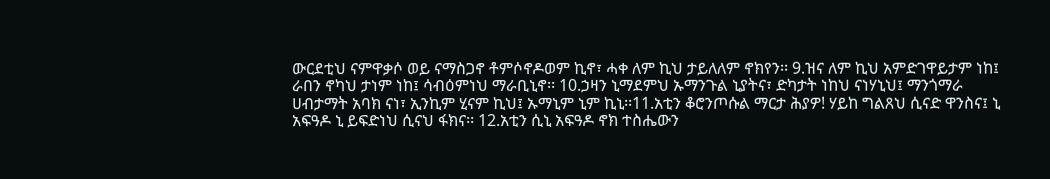ውርደቲህ ናምዋቃሶ ወይ ናማስጋኖ ቶምሶኖዶወም ኪኖ፣ ሓቀ ለም ኪህ ታይለለም ኖክየን፡፡ 9.ዝና ለም ኪህ አምድገዋይታም ነከ፤ ራበን ኖካህ ታነም ነከ፤ ሳብዕምነህ ማራቢኒኖ፡፡ 10.ኃዛን ኒማደምህ ኡማንጉል ኒያትና፣ ድካታት ነከህ ናነሃኒህ፤ ማንጎማራ ሀብታማት አባክ ናነ፣ ኢንኪም ሂናም ኪህ፤ ኡማኒም ኒም ኪኒ፡፡11.አቲን ቆሮንጦሱል ማርታ ሕያዎ! ሃይከ ግልጸህ ሲናድ ዋንስና፤ ኒ አፍዓዶ ኒ ይፍድነህ ሲናህ ፋክና፡፡ 12.አቲን ሲኒ አፍዓዶ ኖክ ተስሔውን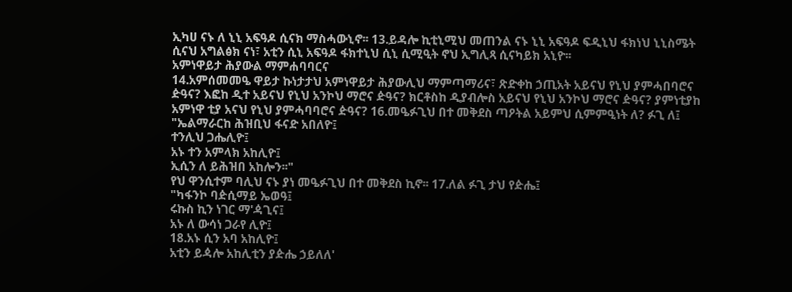ኢካሀ ናኑ ለ ኒኒ አፍዓዶ ሲናክ ማስሓውኒኖ፡፡ 13.ይዳሎ ኪቲኒሚህ መጠንል ናኑ ኒኒ አፍዓዶ ፍዲኒህ ፋክነህ ኒኒስሜት ሲናህ አግልፅክ ናነ፣ አቲን ሲኒ አፍዓዶ ፋክተኒህ ሲኒ ሲሚዒት ኖህ ኢግሊጻ ሲናካይክ አኒዮ፡፡
አምነዋይታ ሕያውል ማምሐባባርና
14.አምሰመመዔ ዋይታ ኩነታታህ አምነዋይታ ሕያውሊህ ማምጣማሪና፣ ጽድቀከ ኃጢአት አይናህ የኒህ ያምሓበባሮና ዽዓና? እፎከ ዲተ አይናህ የኒህ አንኮህ ማሮና ዽዓና? ክርቶስከ ዲያብሎስ አይናህ የኒህ አንኮህ ማሮና ዽዓና? ያምነቲያከ አምነዋ ቲያ አናህ የኒህ ያምሓባባሮና ዽዓና? 16.መዔፉጊህ በተ መቅደስ ጣዖትል አይምህ ሲምምዒነት ለ? ፉጊ ለ፤
"ኤልማራርከ ሕዝቢህ ፋናድ አበለዮ፤
ተንሊህ ጋሔሊዮ፤
አኑ ተን አምላክ አከሊዮ፤
ኢሲን ለ ይሕዝበ አከሎን፡፡"
የህ ዋንሲተም ባሊህ ናኑ ያነ መዔፉጊህ በተ መቅደስ ኪኖ፡፡ 17.ለል ፉጊ ታህ የዽሔ፤
"ካፋንኮ ባዽሲማይ ኤወዓ፤
ሩኩስ ኪን ነገር ማ'ዻጊና፤
አኑ ለ ውሳነ ጋራየ ሊዮ፤
18.አኑ ሲን አባ አከሊዮ፤
አቲን ይዻሎ አከሊቲን ያዽሔ ኃይለለ'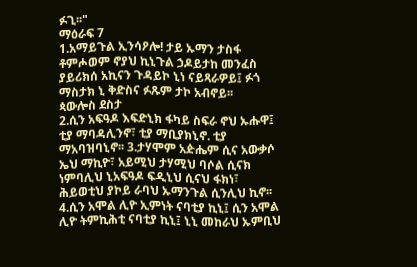ፉጊ፡፡"
ማዕራፍ 7
1.አማይጉል ኢንሳዖሎ! ታይ ኡማን ታስፋ ቶምሖወም ኖያህ ኪኒጉል ኃዶይታከ መንፈስ ያይሪክሰ አኪናን ጉዳይኮ ኒነ ናይጻራዎይ፤ ፉጎ ማስታክ ኒ ቅድስና ፉጹም ታኮ አብኖይ፡፡
ጳውሎስ ደስታ
2.ሲን አፍዓዶ እፍድኒክ ፋካይ ስፍራ ኖህ ኡሑዋ፤ ቲያ ማባዳሊንኖ፣ ቲያ ማቢያክኒኖ. ቲያ ማአባዝባኒኖ፡፡ 3.ታሃሞም አዽሔም ሲና አውቃሶ ኤህ ማኪዮ፣ አይሚህ ታሃሚህ ባሶል ሲናክ ነምባሊህ ኒአፍዓዶ ፍዲኒህ ሲናህ ፋክነ፣ ሕይወቲህ ያኮይ ራባህ ኡማንጉል ሲንሊህ ኪኖ፡፡ 4.ሲን አሞል ሊዮ ኢምነት ናባቲያ ኪኒ፤ ሲን አሞል ሊዮ ትምኪሕቲ ናባቲያ ኪኒ፤ ኒኒ መከራህ ኡምቢህ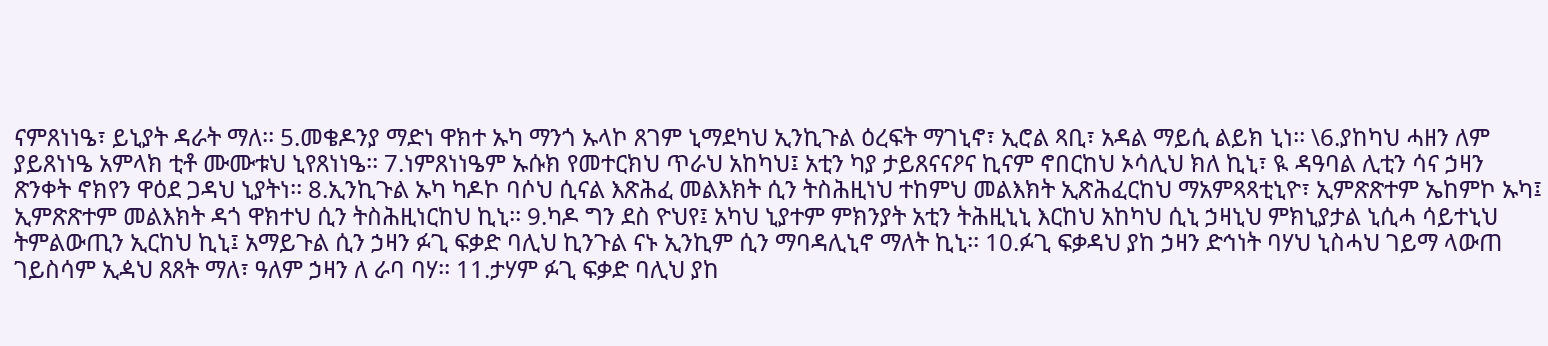ናምጸነነዔ፣ ይኒያት ዳራት ማለ፡፡ 5.መቄዶንያ ማድነ ዋክተ ኡካ ማንጎ ኡላኮ ጸገም ኒማደካህ ኢንኪጉል ዕረፍት ማገኒኖ፣ ኢሮል ጻቢ፣ አዳል ማይሲ ልይክ ኒነ፡፡ \6.ያከካህ ሓዘን ለም ያይጸነነዔ አምላክ ቲቶ ሙሙቱህ ኒየጸነነዔ፡፡ 7.ነምጸነነዔም ኡሱክ የመተርክህ ጥራህ አከካህ፤ አቲን ካያ ታይጸናናዖና ኪናም ኖበርከህ ኦሳሊህ ክለ ኪኒ፣ ዪ ዳዓባል ሊቲን ሳና ኃዛን ጽንቀት ኖክየን ዋዕደ ጋዳህ ኒያትነ፡፡ 8.ኢንኪጉል ኡካ ካዶኮ ባሶህ ሲናል እጽሕፈ መልእክት ሲን ትስሕዚነህ ተከምህ መልእክት ኢጽሕፈርከህ ማአምጻጻቲኒዮ፣ ኢምጽጽተም ኤከምኮ ኡካ፤ ኢምጽጽተም መልእክት ዳጎ ዋክተህ ሲን ትስሕዚነርከህ ኪኒ፡፡ 9.ካዶ ግን ደስ ዮህየ፤ አካህ ኒያተም ምክንያት አቲን ትሕዚኒኒ እርከህ አከካህ ሲኒ ኃዛኒህ ምክኒያታል ኒሲሓ ሳይተኒህ ትምልውጢን ኢርከህ ኪኒ፤ አማይጉል ሲን ኃዛን ፉጊ ፍቃድ ባሊህ ኪንጉል ናኑ ኢንኪም ሲን ማባዳሊኒኖ ማለት ኪኒ፡፡ 10.ፉጊ ፍቃዳህ ያከ ኃዛን ድኅነት ባሃህ ኒስሓህ ገይማ ላውጠ ገይስሳም ኢዻህ ጸጸት ማለ፣ ዓለም ኃዛን ለ ራባ ባሃ፡፡ 11.ታሃም ፉጊ ፍቃድ ባሊህ ያከ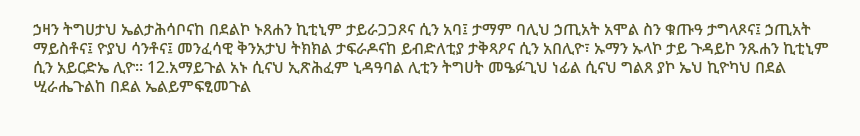ኃዛን ትግሀታህ ኤልታሕሳቦናከ በደልኮ ኑጸሐን ኪቲኒም ታይራጋጋጾና ሲን አባ፤ ታማም ባሊህ ኃጢአት አሞል ስን ቁጡዓ ታግላጾና፤ ኃጢአት ማይስቶና፤ ዮያህ ሳንቶና፤ መንፈሳዊ ቅንአታህ ትክክል ታፍራዶናከ ይብድለቲያ ታቅጻዖና ሲን አበሊዮ፣ ኡማን ኡላኮ ታይ ጉዳይኮ ንጹሐን ኪቲኒም ሲን አይርድኤ ሊዮ፡፡ 12.አማይጉል አኑ ሲናህ ኢጽሕፈም ኒዳዓባል ሊቲን ትግሀት መዔፉጊህ ነፊል ሲናህ ግልጸ ያኮ ኤህ ኪዮካህ በደል ሢራሔጉልከ በደል ኤልይምፍፂመጉል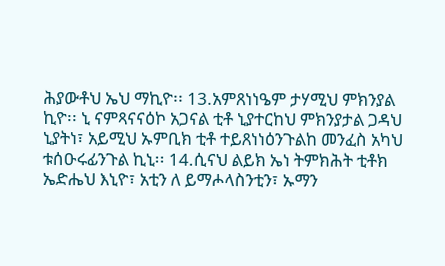ሕያውቶህ ኤህ ማኪዮ፡፡ 13.አምጸነነዔም ታሃሚህ ምክንያል ኪዮ፡፡ ኒ ናምጻናናዕኮ አጋናል ቲቶ ኒያተርከህ ምክንያታል ጋዳህ ኒያትነ፣ አይሚህ ኡምቢክ ቲቶ ተይጸነነዕንጉልከ መንፈስ አካህ ቱሰዑሩፊንጉል ኪኒ፡፡ 14.ሲናህ ልይክ ኤነ ትምክሕት ቲቶክ ኤድሔህ እኒዮ፣ አቲን ለ ይማሖላስንቲን፣ ኡማን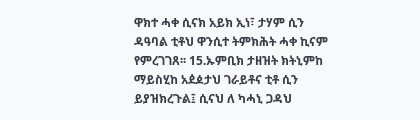ዋክተ ሓቀ ሲናክ አይክ ኢነ፣ ታሃም ሲን ዳዓባል ቲቶህ ዋንሲተ ትምክሕት ሓቀ ኪናም የምረገገጸ፡፡ 15.ኡምቢክ ታዘዝት ክትኒምከ ማይስሂከ አዸዾታህ ገራይቶና ቲቶ ሲን ይያዝክረጉል፤ ሲናህ ለ ካሓኒ ጋዳህ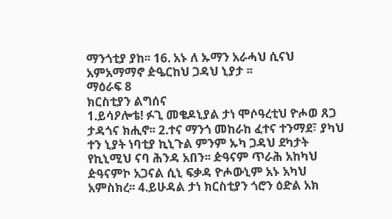ማንጎቲያ ያከ፡፡ 16. አኑ ለ ኡማን አራሓህ ሲናህ አምአማማኖ ዽዔርከህ ጋዳህ ኒያታ ፡፡
ማዕራፍ 8
ክርስቲያን ልግሰና
1.ይሳዖሎቴ! ፉጊ መቄዶኒያል ታነ ሞሶዓረቲህ ዮሖወ ጸጋ ታዳጎና ክሒኖ፡፡ 2.ተና ማንጎ መከራከ ፈተና ተንማደ፣ ያካህ ተን ኒያት ነባቲያ ኪኒጉል ምንም ኡካ ጋዳህ ደካታት የኪኒሚህ ናባ ሕንዳ አበን፡፡ ዽዓናም ጥራሕ አከካህ ዽዓናምኮ አጋናል ሲኒ ፍቃዳ ዮሖውኒም አኑ አካህ አምስክረ፡፡ 4.ይሁዳል ታነ ክርስቲያን ጎሮን ዕድል አክ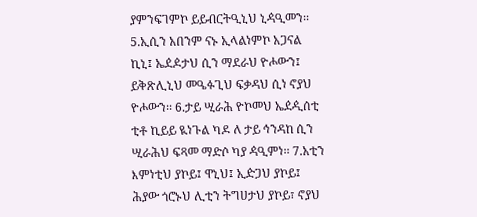ያምንፍገምኮ ይይብርትዒኒህ ኒዻዒመን፡፡ 5.ኢሲን አበንም ናኑ ኢላልነምኮ አጋናል ኪኒ፤ ኤዸዾታህ ሲን ማደራህ ዮሖውን፤ ይቅጽሊኒህ መዔፉጊህ ፍቃዳህ ሲነ ኖያህ ዮሖውን፡፡ 6.ታይ ሢራሕ ዮኮመህ ኤዸዺሰቲ ቲቶ ኪይይ ዪነጉል ካዶ ለ ታይ ኅንዳከ ሲን ሢራሕህ ፍጻመ ማድሶ ካያ ዻዒምነ፡፡ 7.አቲን እምነቲህ ያኮይ፤ ዋኒህ፤ ኢዽጋህ ያኮይ፤ ሕያው ጎሮኑህ ሊቲን ትግሀታህ ያኮይ፣ ኖያህ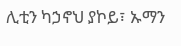ሊቲን ካኃኖህ ያኮይ፣ ኡማን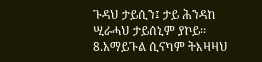ጉዳህ ታይሲን፤ ታይ ሕንዳከ ሢራሓህ ታይሰኒም ያኮይ፡፡
8.አማይጉል ሲናካም ትእዛዛህ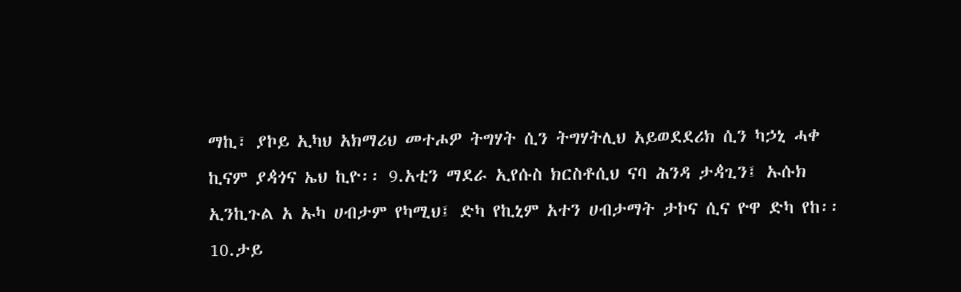ማኪ፣ ያኮይ ኢካህ አክማሪህ መተሖዎ ትግሃት ሲን ትግሃትሊህ አይወደደሪክ ሲን ካኃኒ ሓቀ ኪናም ያዻጎና ኤህ ኪዮ፡፡ 9.አቲን ማደራ ኢየሱስ ክርስቶሲህ ናባ ሕንዳ ታዻጊን፤ ኡሱክ ኢንኪጉል አ ኡካ ሀብታም የካሚህ፤ ድካ የኪኒም አተን ሀብታማት ታኮና ሲና ዮዋ ድካ የከ፡፡ 10.ታይ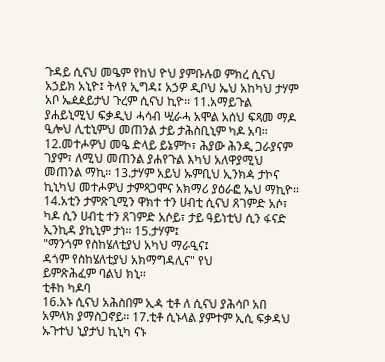ጉዳይ ሲናህ መዔም የከህ ዮህ ያምቡሉወ ምክረ ሲናህ አኃይክ አኒዮ፤ ትላየ ኢግዳ፤ አኃዎ ዲቦህ ኤህ አከካህ ታሃም አቦ ኤዸዾይታህ ጉረም ሲናህ ኪዮ፡፡ 11.አማይጉል ያሐይኒሚህ ፍቃዲህ ሓሳብ ሢራሓ አሞል አሰህ ፍጻመ ማዶ ዒሎህ ሊቲኒምህ መጠንል ታይ ታሕስቢኒም ካዶ አባ፡፡ 12.መተሖዎህ መዔ ድላይ ይኔምኮ፣ ሕያው ሕንዲ ጋራያናም ገያም፣ ለሚህ መጠንል ያሐየጉል እካህ አለዋያሚህ መጠንል ማኪ፡፡ 13.ታሃም አይህ ኡምቢህ ኢንክዻ ታኮና ኪኒካህ መተሖዎህ ታምጻጋሞና አክማሪ ያዕራፎ ኤህ ማኪዮ፡፡ 14.አቲን ታምጽጊሚን ዋክተ ተን ሀብቲ ሲናህ ጸገምድ አሶ፣ ካዶ ሲን ሀብቲ ተን ጸገምድ አሶይ፣ ታይ ዓይነቲህ ሲን ፋናድ ኢንኪዳ ያኪኒም ታነ፡፡ 15.ታሃም፤
"ማንጎም የስከሄለቲያህ አካህ ማራዒና፤
ዳጎም የስከሄለቲያህ አክማግዳሊና" የህ
ይምጽሕፈም ባልህ ክኒ፡፡
ቲቶከ ካዶባ
16.አኑ ሲናህ አሕስበም ኢዻ ቲቶ ለ ሲናህ ያሕሳቦ አበ አምላክ ያማስጋኖይ፡፡ 17.ቲቶ ሲኑላል ያምተም ኢሲ ፍቃዳህ ኡጉተህ ኒያታህ ኪኒካ ናኑ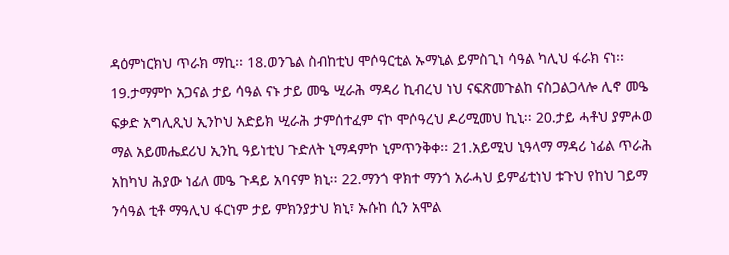ዳዕምነርክህ ጥራክ ማኪ፡፡ 18.ወንጌል ስብከቲህ ሞሶዓርቲል ኡማኒል ይምስጊነ ሳዓል ካሊህ ፋራክ ናነ፡፡ 19.ታማምኮ አጋናል ታይ ሳዓል ናኑ ታይ መዔ ሢራሕ ማዳሪ ኪብረህ ነህ ናፍጽመጉልከ ናስጋልጋላሎ ሊኖ መዔ ፍቃድ አግሊጺህ ኢንኮህ አድይክ ሢራሕ ታምሰተፈም ናኮ ሞሶዓረህ ዶሪሚመህ ኪኒ፡፡ 20.ታይ ሓቶህ ያምሖወ ማል አይመሔደሪህ ኢንኪ ዓይነቲህ ጉድለት ኒማዳምኮ ኒምጥንቅቀ፡፡ 21.አይሚህ ኒዓላማ ማዳሪ ነፊል ጥራሕ አከካህ ሕያው ነፊለ መዔ ጉዳይ አባናም ክኒ፡፡ 22.ማንጎ ዋክተ ማንጎ አራሓህ ይምፊቲነህ ቱጉህ የከህ ገይማ ንሳዓል ቲቶ ማዓሊህ ፋርነም ታይ ምክንያታህ ክኒ፣ ኡሱከ ሲን አሞል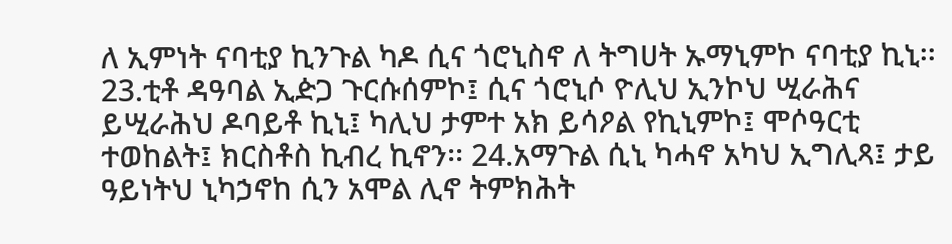ለ ኢምነት ናባቲያ ኪንጉል ካዶ ሲና ጎሮኒስኖ ለ ትግሀት ኡማኒምኮ ናባቲያ ኪኒ፡፡ 23.ቲቶ ዳዓባል ኢዽጋ ጉርሱሰምኮ፤ ሲና ጎሮኒሶ ዮሊህ ኢንኮህ ሢራሕና ይሢራሕህ ዶባይቶ ኪኒ፤ ካሊህ ታምተ አክ ይሳዖል የኪኒምኮ፤ ሞሶዓርቲ ተወከልት፤ ክርስቶስ ኪብረ ኪኖን፡፡ 24.አማጉል ሲኒ ካሓኖ አካህ ኢግሊጻ፤ ታይ ዓይነትህ ኒካኃኖከ ሲን አሞል ሊኖ ትምክሕት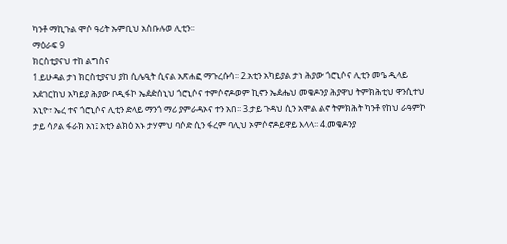ካንቶ ማኪጉል ሞሶ ዓሪት ኡምቢህ አስቡሉወ ሊቲን፡፡
ማዕራፍ 9
ክርስቲያናህ ተከ ልግስና
1.ይሁዳል ታነ ክርስቲያናህ ያከ ሲሌዒት ሲናል አጽሐፎ ማጉረሱሳ፡፡ 2.አቲን አካይያል ታነ ሕያው ጎሮኒሶና ሊቲን መዔ ዲላይ አዸገርከህ አካይያ ሕያው ቦዲፋኮ ኤዸዽሰኒህ ጎሮኒሶና ተምሶኖዶወም ኪኖን ኤዸሔህ መቄዶንያ ሕያዋህ ትምክሕቲህ ዋንሲተህ አኒዮ፣ ኤረ ተና ጎሮኒሶና ሊቲን ድላይ ማንጎ ማሪ ያምራዳኦና ተን አበ፡፡ 3.ታይ ጉዳህ ሲን አሞል ልኖ ትምክሕት ካንቶ የከህ ራዓምኮ ታይ ሳዖል ፋራክ አነ፤ አቲን ልክዕ አኑ ታሃምህ ባሶድ ሲን ፋረም ባሊህ ኦምሶኖዶይዋይ እላላ፡፡ 4.መቄዶንያ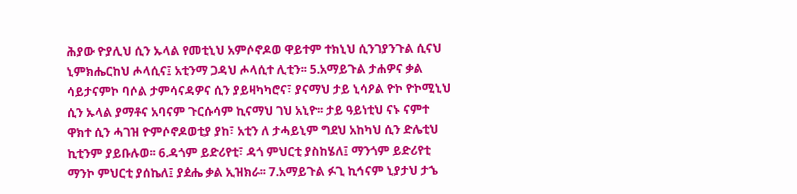ሕያው ዮያሊህ ሲን ኡላል የመቲኒህ አምሶኖዶወ ዋይተም ተክኒህ ሲንገያንጉል ሲናህ ኒምክሔርከህ ሖላሲና፤ አቲንማ ጋዳህ ሖላሲተ ሊቲን፡፡ 5.አማይጉል ታሐዎና ቃል ሳይታናምኮ ባሶል ታምሳናዳዎና ሲን ያይዛካካሮና፣ ያናማህ ታይ ኒሳዖል ዮኮ ዮኮሚኒህ ሲን ኡላል ያማቶና አባናም ጉርሱሳም ኪናማህ ገህ አኒዮ፡፡ ታይ ዓይነቲህ ናኑ ናምተ ዋክተ ሲን ሓገዝ ዮምሶኖዶወቲያ ያከ፣ አቲን ለ ታሓይኒም ግደህ አከካህ ሲን ድሌቲህ ኪቲንም ያይቡሉወ፡፡ 6.ዳጎም ይድሪየቲ፣ ዳጎ ምህርቲ ያስከሄለ፤ ማንጎም ይድሪየቲ ማንኮ ምህርቲ ያሰኬለ፤ ያዸሔ ቃል ኢዝክራ፡፡ 7.አማይጉል ፉጊ ኪኅናም ኒያታህ ታኄ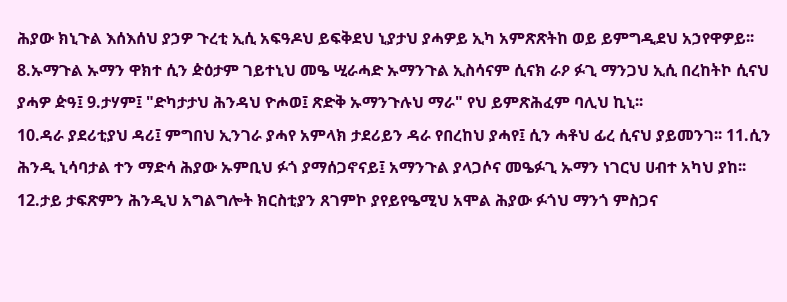ሕያው ክኒጉል እሰእሰህ ያኃዎ ጉረቲ ኢሲ አፍዓዶህ ይፍቅደህ ኒያታህ ያሓዎይ ኢካ አምጽጽትከ ወይ ይምግዲደህ አኃየዋዎይ፡፡ 8.ኡማጉል ኡማን ዋክተ ሲን ዽዕታም ገይተኒህ መዔ ሢራሓድ ኡማንጉል ኢስሳናም ሲናክ ራዖ ፉጊ ማንጋህ ኢሲ በረከትኮ ሲናህ ያሓዎ ዽዓ፤ 9.ታሃም፤ "ድካታታህ ሕንዳህ ዮሖወ፤ ጽድቅ ኡማንጉሉህ ማራ" የህ ይምጽሕፈም ባሊህ ኪኒ፡፡
10.ዳራ ያደሪቲያህ ዳሪ፤ ምግበህ ኢንገራ ያሓየ አምላክ ታደሪይን ዳራ የበረከህ ያሓየ፤ ሲን ሓቶህ ፊረ ሲናህ ያይመንገ፡፡ 11.ሲን ሕንዲ ኒሳባታል ተን ማድሳ ሕያው ኡምቢህ ፉጎ ያማሰጋኖናይ፤ አማንጉል ያላጋሶና መዔፉጊ ኡማን ነገርህ ሀብተ አካህ ያከ፡፡ 12.ታይ ታፍጽምን ሕንዲህ አግልግሎት ክርስቲያን ጸገምኮ ያየይየዔሚህ አሞል ሕያው ፉጎህ ማንጎ ምስጋና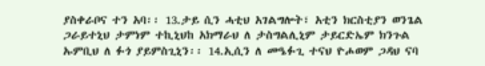ያስቀራቦና ተን አባ፡፡ 13.ታይ ሲን ሓቲህ አገልግሎት፣ አቲን ክርስቲያን ወንጌል ጋራይተኒህ ታምነም ተኪኒህከ አክማራህ ለ ታስግልሊኒም ታይርድኤም ክንጉል ኡምቢህ ለ ፉጎ ያይምስጊኒን፡፡ 14.ኢሲን ለ መዔፉጊ ተናህ ዮሖወም ጋዳህ ናባ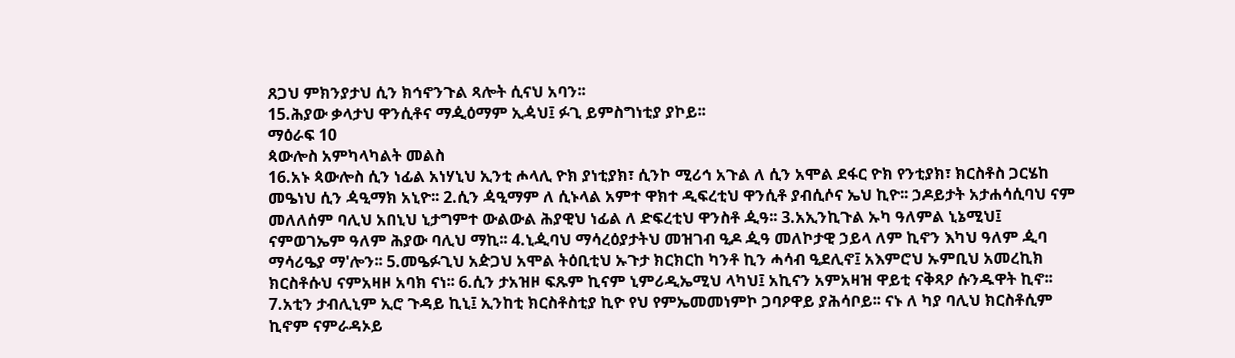ጸጋህ ምክንያታህ ሲን ክኅኖንጉል ጻሎት ሲናህ አባን፡፡
15.ሕያው ቃላታህ ዋንሲቶና ማዺዕማም ኢዻህ፤ ፉጊ ይምስግነቲያ ያኮይ፡፡
ማዕራፍ 10
ጳውሎስ አምካላካልት መልስ
16.አኑ ጳውሎስ ሲን ነፊል አነሃኒህ ኢንቲ ሖላሊ ዮክ ያነቲያክ፣ ሲንኮ ሚሪኅ አጉል ለ ሲን አሞል ደፋር ዮክ የንቲያክ፣ ክርስቶስ ጋርሄከ መዔነህ ሲን ዻዒማክ አኒዮ፡፡ 2.ሲን ዻዒማም ለ ሲኑላል አምተ ዋክተ ዲፍረቲህ ዋንሲቶ ያብሲሶና ኤህ ኪዮ፡፡ ኃዶይታት አታሐሳሲባህ ናም መለለሰም ባሊህ አበኒህ ኒታግምተ ውልውል ሕያዊህ ነፊል ለ ድፍረቲህ ዋንስቶ ዺዓ፡፡ 3.አኢንኪጉል ኡካ ዓለምል ኒኔሚህ፤ ናምወገኤም ዓለም ሕያው ባሊህ ማኪ፡፡ 4.ኒዺባህ ማሳረዕያታትህ መዝገብ ዒዶ ዺዓ መለኮታዊ ኃይላ ለም ኪኖን እካህ ዓለም ዺባ ማሳሪዔያ ማ'ሎን፡፡ 5.መዔፉጊህ አዽጋህ አሞል ትዕቢቲህ ኡጉታ ክርክርከ ካንቶ ኪን ሓሳብ ዒደሊኖ፤ አእምሮህ ኡምቢህ አመረኪክ ክርስቶሱህ ናምአዛዞ አባክ ናነ፡፡ 6.ሲን ታአዝዞ ፍጹም ኪናም ኒምሪዲኤሚህ ላካህ፤ አኪናን አምአዛዝ ዋይቲ ናቅጻዖ ሱንዱዋት ኪኖ፡፡
7.አቲን ታብሊኒም ኢሮ ጉዳይ ኪኒ፤ ኢንከቲ ክርስቶስቲያ ኪዮ የህ የምኤመመነምኮ ጋባዖዋይ ያሕሳቦይ፡፡ ናኑ ለ ካያ ባሊህ ክርስቶሲም ኪኖም ናምራዳኦይ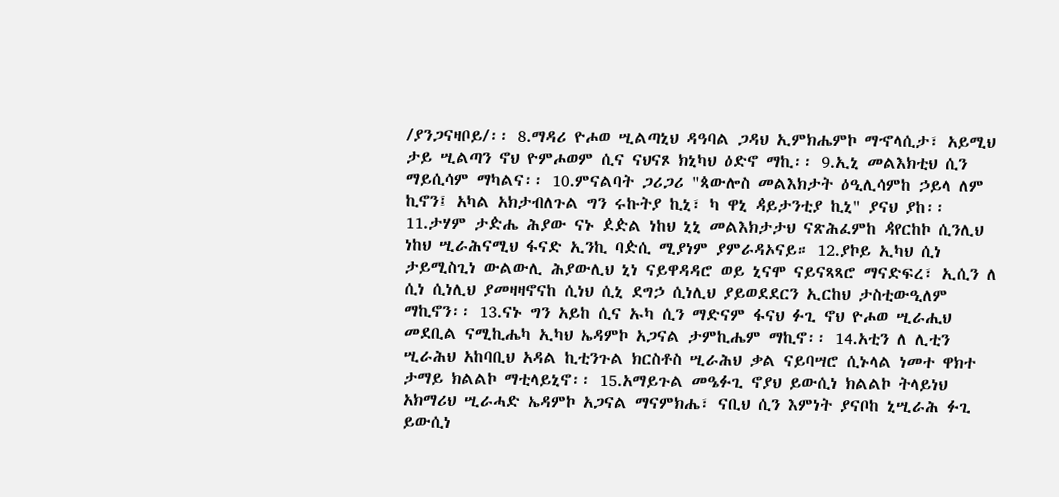/ያንጋናዛቦይ/፡፡ 8.ማዳሪ ዮሖወ ሢልጣኒህ ዳዓባል ጋዳህ ኢምክሔምኮ ማኆላሲታ፣ አይሚህ ታይ ሢልጣን ኖህ ዮምሖወም ሲና ናህናጾ ክኒካህ ዕድኖ ማኪ፡፡ 9.ኢኒ መልእክቲህ ሲን ማይሲሳም ማካልና፡፡ 10.ምናልባት ጋሪጋሪ "ጳውሎስ መልእክታት ዕዒሊሳምከ ኃይላ ለም ኪኖን፤ አካል አክታብለጉል ግን ሩኩትያ ኪኒ፣ ካ ዋኒ ዻይታንቲያ ኪኒ" ያናህ ያከ፡፡11.ታሃም ታዽሔ ሕያው ናኑ ዸዽል ነከህ ኒኒ መልእክታታህ ናጽሕፈምከ ዻየርከኮ ሲንሊህ ነከህ ሢራሕናሚህ ፋናድ ኢንኪ ባዽሲ ሚያነም ያምራዳኦናይ። 12.ያኮይ ኢካህ ሲነ ታይሚስጊነ ውልውሊ ሕያውሊህ ኒነ ናይዋዳዳሮ ወይ ኒናሞ ናይናጻጻሮ ማናድፍረ፣ ኢሲን ለ ሲነ ሲነሊህ ያመዛዛኖናከ ሲነህ ሲኒ ደግኃ ሲነሊህ ያይወደደርን ኢርከህ ታስቲውዒለም ማኪኖን፡፡ 13.ናኑ ግን አይከ ሲና ኡካ ሲን ማድናም ፋናህ ፉጊ ኖህ ዮሖወ ሢራሒህ መደቢል ናሚኪሔካ ኢካህ ኤዳምኮ አጋናል ታምኪሔም ማኪኖ፡፡ 14.አቲን ለ ሊቲን ሢራሕህ አከባቢህ አዳል ኪቲንጉል ክርስቶስ ሢራሕህ ቃል ናይባሣሮ ሲኑላል ነመተ ዋክተ ታማይ ክልልኮ ማቲላይኒኖ፡፡ 15.አማይጉል መዔፉጊ ኖያህ ይውሲነ ክልልኮ ትላይነህ አክማሪህ ሢራሓድ ኤዳምኮ አጋናል ማናምክሔ፣ ናቢህ ሲን እምነት ያናቦከ ኒሢራሕ ፉጊ ይውሲነ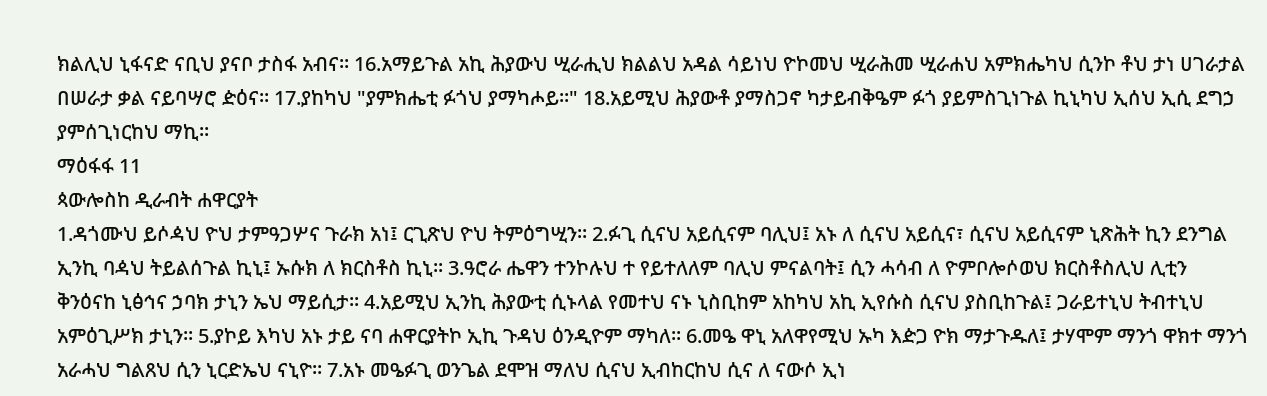ክልሊህ ኒፋናድ ናቢህ ያናቦ ታስፋ አብና፡፡ 16.አማይጉል አኪ ሕያውህ ሢራሒህ ክልልህ አዳል ሳይነህ ዮኮመህ ሢራሕመ ሢራሐህ አምክሔካህ ሲንኮ ቶህ ታነ ሀገራታል በሠራታ ቃል ናይባሣሮ ዽዕና፡፡ 17.ያከካህ "ያምክሔቲ ፉጎህ ያማካሖይ፡፡" 18.አይሚህ ሕያውቶ ያማስጋኖ ካታይብቅዔም ፉጎ ያይምስጊነጉል ኪኒካህ ኢሰህ ኢሲ ደግኃ ያምሰጊነርከህ ማኪ፡፡
ማዕፋፋ 11
ጳውሎስከ ዲራብት ሐዋርያት
1.ዳጎሙህ ይሶዻህ ዮህ ታምዓጋሦና ጉራክ አነ፤ ርጊጽህ ዮህ ትምዕግሢን፡፡ 2.ፉጊ ሲናህ አይሲናም ባሊህ፤ አኑ ለ ሲናህ አይሲና፣ ሲናህ አይሲናም ኒጽሕት ኪን ደንግል ኢንኪ ባዻህ ትይልሰጉል ኪኒ፤ ኡሱክ ለ ክርስቶስ ኪኒ፡፡ 3.ዓሮራ ሔዋን ተንኮሉህ ተ የይተለለም ባሊህ ምናልባት፤ ሲን ሓሳብ ለ ዮምቦሎሶወህ ክርስቶስሊህ ሊቲን ቅንዕናከ ኒፅኅና ኃባክ ታኒን ኤህ ማይሲታ፡፡ 4.አይሚህ ኢንኪ ሕያውቲ ሲኑላል የመተህ ናኑ ኒስቢከም አከካህ አኪ ኢየሱስ ሲናህ ያስቢከጉል፤ ጋራይተኒህ ትብተኒህ አምዕጊሥክ ታኒን፡፡ 5.ያኮይ እካህ አኑ ታይ ናባ ሐዋርያትኮ ኢኪ ጉዳህ ዕንዲዮም ማካለ፡፡ 6.መዔ ዋኒ አለዋየሚህ ኡካ እዽጋ ዮክ ማታጉዱለ፤ ታሃሞም ማንጎ ዋክተ ማንጎ አራሓህ ግልጸህ ሲን ኒርድኤህ ናኒዮ፡፡ 7.አኑ መዔፉጊ ወንጌል ደሞዝ ማለህ ሲናህ ኢብከርከህ ሲና ለ ናውሶ ኢነ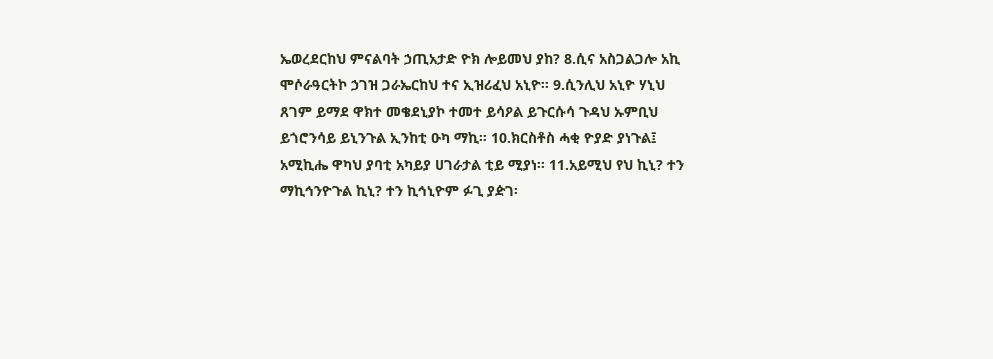ኤወረደርከህ ምናልባት ኃጢአታድ ዮክ ሎይመህ ያከ? 8.ሲና አስጋልጋሎ አኪ ሞሶራዓርትኮ ኃገዝ ጋራኤርከህ ተና ኢዝሪፈህ አኒዮ፡፡ 9.ሲንሊህ አኒዮ ሃኒህ ጸገም ይማደ ዋክተ መቄደኒያኮ ተመተ ይሳዖል ይጉርሱሳ ጉዳህ ኡምቢህ ይጎሮንሳይ ይኒንጉል ኢንከቲ ዑካ ማኪ። 10.ክርስቶስ ሓቂ ዮያድ ያነጉል፤ አሚኪሔ ዋካህ ያባቲ አካይያ ሀገራታል ቲይ ሚያነ፡፡ 11.አይሚህ የህ ኪኒ? ተን ማኪኅንዮጉል ኪኒ? ተን ኪኅኒዮም ፉጊ ያዽገ፡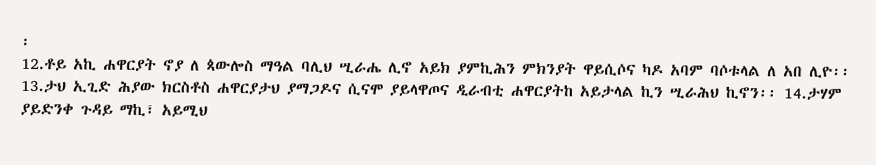፡
12.ቶይ አኪ ሐዋርያት ኖያ ለ ጳውሎስ ማዓል ባሊህ ሢራሔ ሊኖ አይክ ያምኪሕን ምክንያት ዋይሲሶና ካዶ አባም ባሶቱላል ለ አበ ሊዮ፡፡ 13.ታህ ኢጊድ ሕያው ክርስቶስ ሐዋርያታህ ያማጋዶና ሲናሞ ያይላዋጦና ዲራብቲ ሐዋርያትከ አይታላል ኪን ሢራሕህ ኪኖን፡፡ 14.ታሃም ያይድንቀ ጉዳይ ማኪ፣ አይሚህ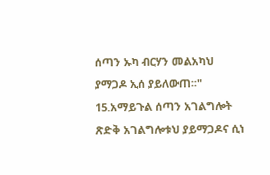ሰጣን ኡካ ብርሃን መልአካህ ያማጋዶ ኢሰ ያይለውጠ፡፡" 15.አማይጉል ሰጣን አገልግሎት ጽድቅ አገልግሎቱህ ያይማጋዶና ሲነ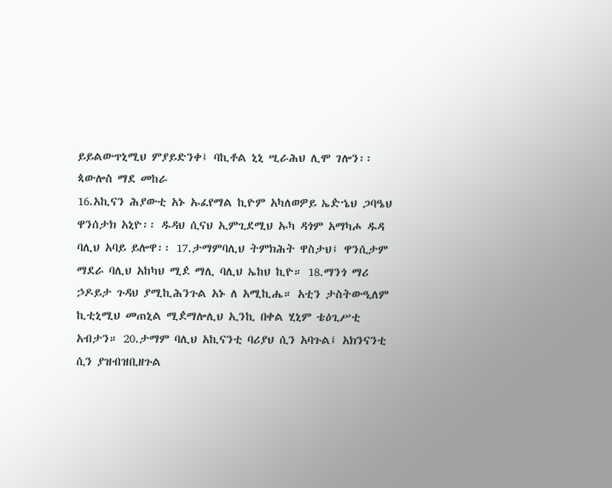ይይልውጥኒሚህ ምያይድንቀ፤ ባኪቶል ኒኒ ሢራሕህ ሊሞ ገሎን፡፡
ጳውሎስ ማደ መከራ
16.አኪናን ሕያውቲ አኑ ኡፈየማል ኪዮም አካለወዎይ ኤዽኄህ ጋባዔህ ዋንሰታክ አኒዮ፡፡ ዱዳህ ሲናህ ኢምጊደሚህ ኡካ ዳጎም አማካሖ ዱዳ ባሊህ አባይ ይሎዋ፡፡ 17.ታማምባሊህ ትምክሕት ዋስታህ፤ ዋንሲታም ማደራ ባሊህ አከካህ ሚዸ ማሊ ባሊህ ኤከህ ኪዮ። 18.ማንጎ ማሪ ኃዶይታ ጉዳህ ያሚኪሕንጉል አኑ ለ አሚኪሔ። አቲን ታስትውዒለም ኪቲኒሚህ መጠኒል ሚዸማሎሊህ ኢንኪ በቀል ሂኒም ቴዕጊሥቲ አብታን። 20.ታማም ባሊህ አኪናንቲ ባሪያህ ሲን አባጉል፤ አክንናንቲ ሲን ያዝብዝቢዘጉል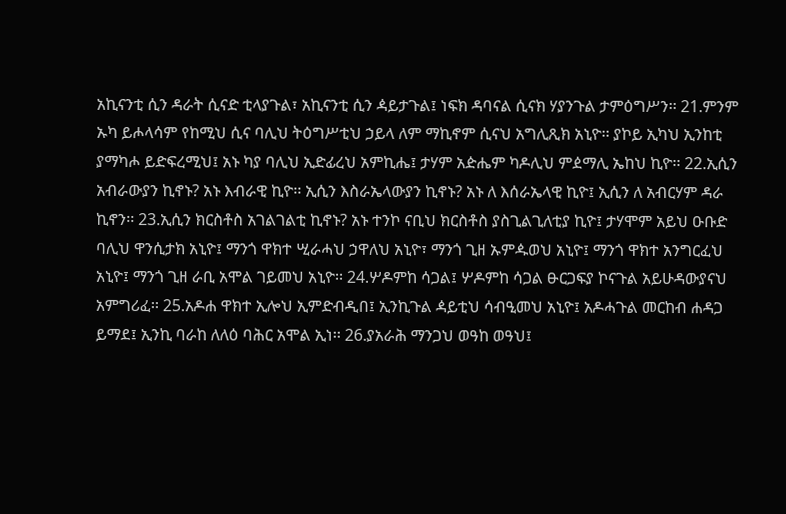አኪናንቲ ሲን ዳራት ሲናድ ቲላያጉል፣ አኪናንቲ ሲን ዻይታጉል፤ ነፍክ ዳባናል ሲናክ ሃያንጉል ታምዕግሥን፡፡ 21.ምንም ኡካ ይሖላሳም የከሚህ ሲና ባሊህ ትዕግሥቲህ ኃይላ ለም ማኪኖም ሲናህ አግሊጺክ አኒዮ፡፡ ያኮይ ኢካህ ኢንከቲ ያማካሖ ይድፍረሚህ፤ አኑ ካያ ባሊህ ኢድፊረህ አምኪሔ፤ ታሃም አዽሔም ካዶሊህ ምዸማሊ ኤከህ ኪዮ፡፡ 22.ኢሲን አብራውያን ኪኖኑ? አኑ እብራዊ ኪዮ፡፡ ኢሲን እስራኤላውያን ኪኖኑ? አኑ ለ እሰራኤላዊ ኪዮ፤ ኢሲን ለ አብርሃም ዳራ ኪኖን፡፡ 23.ኢሲን ክርስቶስ አገልገልቲ ኪኖኑ? አኑ ተንኮ ናቢህ ክርስቶስ ያስጊልጊለቲያ ኪዮ፤ ታሃሞም አይህ ዑቡድ ባሊህ ዋንሲታክ አኒዮ፤ ማንጎ ዋክተ ሢራሓህ ኃዋለህ አኒዮ፣ ማንጎ ጊዘ ኡምዹወህ አኒዮ፤ ማንጎ ዋክተ አንግርፈህ አኒዮ፤ ማንጎ ጊዘ ራቢ አሞል ገይመህ አኒዮ፡፡ 24.ሦዶምከ ሳጋል፤ ሦዶምከ ሳጋል ፁርጋፍያ ኮናጉል አይሁዳውያናህ አምግሪፈ፡፡ 25.አዶሐ ዋክተ ኢሎህ ኢምድብዲበ፤ ኢንኪጉል ዻይቲህ ሳብዒመህ አኒዮ፤ አዶሓጉል መርከብ ሐዳጋ ይማደ፤ ኢንኪ ባራከ ለለዕ ባሕር አሞል ኢነ፡፡ 26.ያአራሕ ማንጋህ ወዓከ ወዓህ፤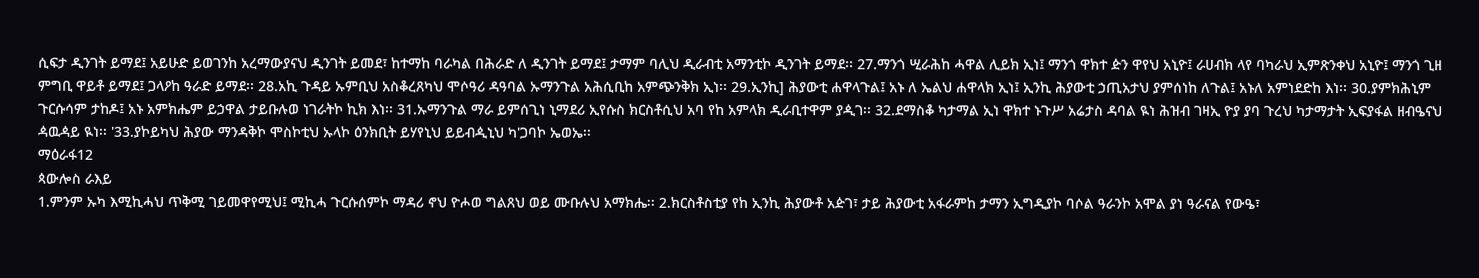ሲፍታ ዲንገት ይማደ፤ አይሁድ ይወገንከ አረማውያናህ ዲንገት ይመደ፣ ከተማከ ባራካል በሕራድ ለ ዲንገት ይማደ፤ ታማም ባሊህ ዲራብቲ አማንቲኮ ዲንገት ይማደ፡፡ 27.ማንጎ ሢራሕከ ሓዋል ሊይክ ኢነ፤ ማንጎ ዋክተ ዽን ዋየህ አኒዮ፤ ራሀብክ ላየ ባካራህ ኢምጽንቀህ አኒዮ፤ ማንጎ ጊዘ ምግቢ ዋይቶ ይማደ፤ ጋላዖከ ዓራድ ይማደ፡፡ 28.አኪ ጉዳይ ኡምቢህ አስቆረጸካህ ሞሶዓሪ ዳዓባል ኡማንጉል አሕሲቢከ አምጭንቅክ ኢነ፡፡ 29.ኢንኪ] ሕያውቲ ሐዋላጉል፤ አኑ ለ ኤልህ ሐዋላክ ኢነ፤ ኢንኪ ሕያውቲ ኃጢአታህ ያምሰነከ ለጉል፤ አኑለ አምነደድከ እነ፡፡ 30.ያምክሕኒም ጉርሱሳም ታከዶ፤ አኑ አምክሔም ይኃዋል ታይቡሉወ ነገራትኮ ኪክ እነ፡፡ 31.ኡማንጉል ማራ ይምሰጊነ ኒማደሪ ኢየሱስ ክርስቶሲህ አባ የከ አምላክ ዲራቢተዋም ያዺገ፡፡ 32.ደማስቆ ካታማል ኢነ ዋክተ ኑጉሥ አሬታስ ዳባል ዪነ ሕዝብ ገዛኢ ዮያ ያባ ጉረህ ካታማታት ኢፍያፋል ዘብዔናህ ዻዉዻይ ዪነ፡፡ '33.ያኮይካህ ሕያው ማንዳቅኮ ሞስኮቲህ ኡላኮ ዕንክቢት ይሃየኒህ ይይብዺኒህ ካ'ጋባኮ ኤወኤ፡፡
ማዕራፋ12
ጳውሎስ ራእይ
1.ምንም ኡካ እሚኪሓህ ጥቅሚ ገይመዋየሚህ፤ ሚኪሓ ጉርሱሰምኮ ማዳሪ ኖህ ዮሖወ ግልጸህ ወይ ሙቡሉህ አማክሔ፡፡ 2.ክርስቶስቲያ የከ ኢንኪ ሕያውቶ አዽገ፣ ታይ ሕያውቲ አፋራምከ ታማን ኢግዲያኮ ባሶል ዓራንኮ አሞል ያነ ዓራናል የውዔ፣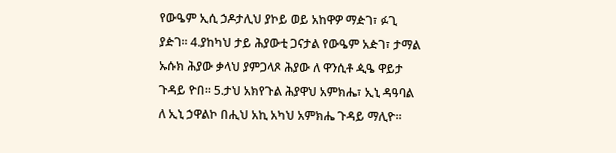የውዔም ኢሲ ኃዶታሊህ ያኮይ ወይ አከዋዎ ማዽገ፣ ፉጊ ያዽገ፡፡ 4.ያከካህ ታይ ሕያውቲ ጋናታል የውዔም አዽገ፣ ታማል ኡሱክ ሕያው ቃላህ ያምጋላጾ ሕያው ለ ዋንሲቶ ዺዔ ዋይታ ጉዳይ ዮበ፡፡ 5.ታህ አክየጉል ሕያዋህ አምክሔ፣ ኢኒ ዳዓባል ለ ኢኒ ኃዋልኮ በሒህ አኪ አካህ አምክሔ ጉዳይ ማሊዮ፡፡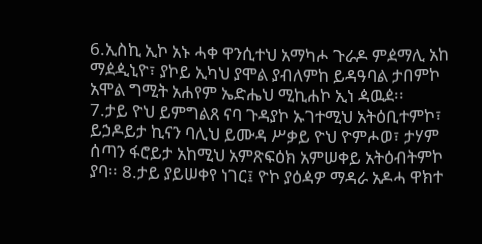6.ኢስኪ ኢኮ አኑ ሓቀ ዋንሲተህ አማካሖ ጉራዶ ምዸማሊ አከ ማዸዺኒዮ፣ ያኮይ ኢካህ ያሞል ያብለምከ ይዳዓባል ታበምኮ አሞል ግሚት አሐየም ኤድሔህ ሚኪሐኮ ኢነ ዻዉዸ፡፡
7.ታይ ዮህ ይምግልጸ ናባ ጉዳያኮ ኡገተሚህ አትዕቢተምኮ፣ ይኃዶይታ ኪናን ባሊህ ይሙዳ ሥቃይ ዮህ ዮምሖወ፣ ታሃም ሰጣን ፋሮይታ አከሚህ አምጽፍዕክ አምሠቀይ አትዕብትምኮ ያባ፡፡ 8.ታይ ያይሠቀየ ነገር፤ ዮኮ ያዕዻዎ ማዳራ አዶሓ ዋክተ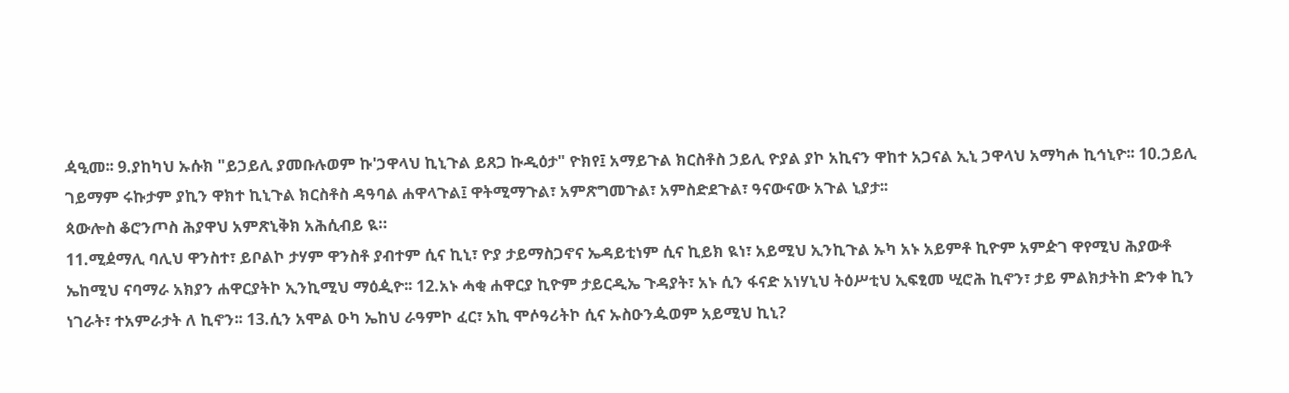ዻዒመ፡፡ 9.ያከካህ ኡሱክ "ይኃይሊ ያመቡሉወም ኩ'ኃዋላህ ኪኒጉል ይጸጋ ኩዲዕታ" ዮክየ፤ አማይጉል ክርስቶስ ኃይሊ ዮያል ያኮ አኪናን ዋከተ አጋናል ኢኒ ኃዋላህ አማካሖ ኪኅኒዮ፡፡ 10.ኃይሊ ገይማም ሩኩታም ያኪን ዋክተ ኪኒጉል ክርስቶስ ዳዓባል ሐዋላጉል፤ ዋትሚማጉል፣ አምጽግመጉል፣ አምስድደጉል፣ ዓናውናው አጉል ኒያታ፡፡
ጳውሎስ ቆሮንጦስ ሕያዋህ አምጽኒቅክ አሕሲብይ ዪ።
11.ሚዸማሊ ባሊህ ዋንስተ፣ ይቦልኮ ታሃም ዋንስቶ ያብተም ሲና ኪኒ፣ ዮያ ታይማስጋኖና ኤዳይቲነም ሲና ኪይክ ዪነ፣ አይሚህ ኢንኪጉል ኡካ አኑ አይምቶ ኪዮም አምዽገ ዋየሚህ ሕያውቶ ኤከሚህ ናባማራ አክያን ሐዋርያትኮ ኢንኪሚህ ማዕዺዮ፡፡ 12.አኑ ሓቂ ሐዋርያ ኪዮም ታይርዲኤ ጉዳያት፣ አኑ ሲን ፋናድ አነሃኒህ ትዕሥቲህ ኢፍፂመ ሢሮሕ ኪኖን፣ ታይ ምልክታትከ ድንቀ ኪን ነገራት፣ ተአምራታት ለ ኪኖን፡፡ 13.ሲን አሞል ዑካ ኤከህ ራዓምኮ ፈር፣ አኪ ሞሶዓሪትኮ ሲና ኡስዑንዹወም አይሚህ ኪኒ?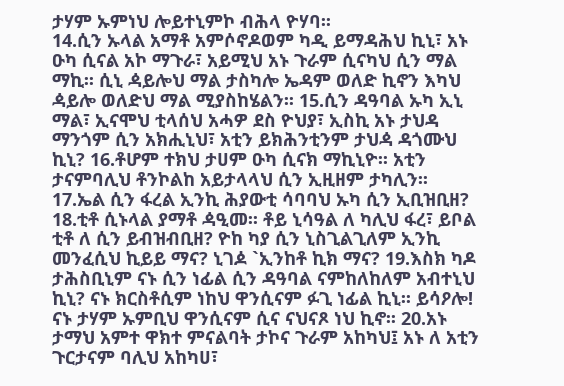ታሃም ኡምነህ ሎይተኒምኮ ብሕላ ዮሃባ፡፡
14.ሲን ኡላል አማቶ አምሶኖዶወም ካዲ ይማዳሕህ ኪኒ፣ አኑ ዑካ ሲናል አኮ ማጉራ፣ አይሚህ አኑ ጉራም ሲናካህ ሲን ማል ማኪ፡፡ ሲኒ ዻይሎህ ማል ታስካሎ ኤዳም ወለድ ኪኖን እካህ ዻይሎ ወለድህ ማል ሚያስከሄልን፡፡ 15.ሲን ዳዓባል ኡካ ኢኒ ማል፣ ኢናሞህ ቲላሰህ አሓዎ ደስ ዮህያ፣ ኢስኪ አኑ ታህዳ ማንጎም ሲን አክሒኒህ፣ አቲን ይክሕንቲንም ታህዻ ዳጎሙህ ኪኒ? 16.ቶሆም ተክህ ታሀም ዑካ ሲናክ ማኪኒዮ፡፡ አቲን ታናምባሊህ ቶንኮልከ አይታላላህ ሲን ኢዚዘም ታካሊን፡፡ 17.ኤል ሲን ፋረል ኢንኪ ሕያውቲ ሳባባህ ኡካ ሲን ኢቢዝቢዘ? 18.ቲቶ ሲኑላል ያማቶ ዻዒመ፡፡ ቶይ ኒሳዓል ለ ካሊህ ፋረ፣ ይቦል ቲቶ ለ ሲን ይብዝብቢዘ? ዮከ ካያ ሲን ኒስጊልጊለም ኢንኪ መንፈሲህ ኪይይ ማና? ኒገዾ `ኢንከቶ ኪክ ማና? 19.እስክ ካዶ ታሕስቢኒም ናኑ ሲን ነፊል ሲን ዳዓባል ናምከለከለም አብተኒህ ኪኒ? ናኑ ክርስቶሲም ነከህ ዋንሲናም ፉጊ ነፊል ኪኒ፡፡ ይሳዖሎ! ናኑ ታሃም ኡምቢህ ዋንሲናም ሲና ናህናጾ ነህ ኪኖ፡፡ 20.አኑ ታማህ አምተ ዋክተ ምናልባት ታኮና ጉራም አከካህ፤ አኑ ለ አቲን ጉርታናም ባሊህ አከካሀ፣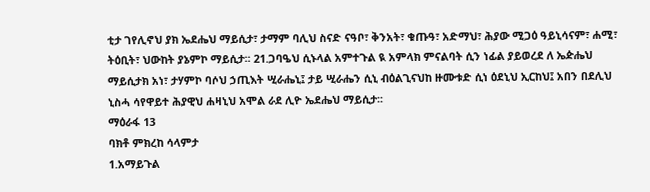ቲታ ገየሊኖህ ያክ ኤደሔህ ማይሲታ፣ ታማም ባሊህ ስናድ ናዓቦ፣ ቅንአት፣ ቁጡዓ፣ አድማህ፣ ሕያው ሚጋዕ ዓይኒሳናም፣ ሐሚ፣ ትዕቢት፣ ህውከት ያኔምኮ ማይሲታ፡፡ 21.ጋባዔህ ሲኑላል አምተጉል ዪ አምላክ ምናልባት ሲን ነፊል ያይወረደ ለ ኤዽሔህ ማይሲታክ አነ፣ ታሃምኮ ባሶህ ኃጢእት ሢራሔኒ፤ ታይ ሢራሔን ሲኒ ብዕልጊናህከ ዙሙቱድ ሲነ ዕደኒህ ኢርከህ፤ አበን በደሊህ ኒስሓ ሳየዋይተ ሕያዊህ ሐዛኒህ አሞል ራደ ሊዮ ኤደሔህ ማይሲታ፡፡
ማዕራፋ 13
ባክቶ ምክረከ ሳላምታ
1.አማይጉል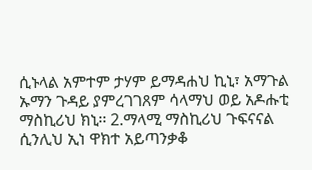ሲኑላል አምተም ታሃም ይማዳሐህ ኪኒ፣ አማጉል ኡማን ጉዳይ ያምረገገጸም ሳላማህ ወይ አዶሑቲ ማስኪሪህ ክኒ፡፡ 2.ማላሚ ማስኪሪህ ጉፍናናል ሲንሊህ ኢነ ዋክተ አይጣንቃቆ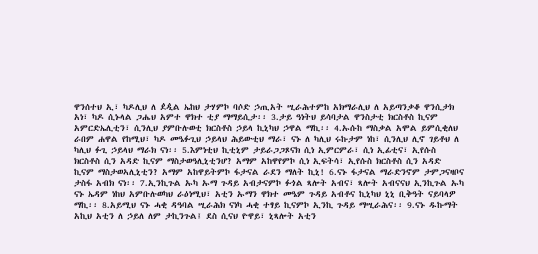ዋንሰተህ ኢ፣ ካዶሊህ ለ ዸዺል ኤከህ ታሃምኮ ባሶድ ኃጢአት ሢራሕተምከ አክማራሊህ ለ አይጣንቃቆ ዋንሲታክ አነ፣ ካዶ ሲኑላል ጋሔህ አምተ ዋክተ ቲያ ማማይሲታ፡፡ 3.ታይ ዓነትህ ይሳባታል ዋንስታቲ ክርስቶስ ኪናም አምርድኤሊቲን፣ ሲንሊህ ያምቡሉወቲ ክርስቶስ ኃይላ ኪኒካህ ኃዋል ማኪ፡፡ 4.ኡሱከ ማስቃል አሞል ይምሲቂለህ ራበም ሐዋል የከሚህ፣ ካዶ መዔፉጊህ ኃይላህ ሕይውቲህ ማራ፣ ናኑ ለ ካሊህ ሩኩታም ነከ፣ ሲንሊህ ሊኖ ገይቶህ ለ ካሊህ ፉጊ ኃይላህ ማራክ ናነ፡፡ 5.እምነቲህ ኪቲኒም ታይራጋጋጾናክ ሲነ ኢምርምራ፣ ሲነ ኢፊቲና፣ ኢየሱስ ክርስቶስ ሲን አዳድ ኪናም ማስታወዓሊኒቲንሆ? አማም አከዋየምኮ ሲነ ኢፍትሳ፣ ኢየሱስ ክርስቶስ ሲን አዳድ ኪናም ማስታወኣሊኒቲን? አማም አከዋይትምኮ ፋታናል ራደን ማለት ኪኒ! 6.ናኑ ፋታናል ማራድንኖም ታምጋናዛቦና ታስፋ አብክ ናነ፡፡ 7.ኢንኪጉል ኡካ ኡማ ጉዳይ አብታናምኮ ፉጎል ጻሎት አብና፣ ጻሎት አብናናህ ኢንኪጉል ኡካ ናኑ ኤዳም ነከህ አምቡሉወካህ ራዕነሚህ፣ አቲን ኡማን ዋክተ መዔም ጉዳይ አብቶና ኪኒካህ ኒኒ ቢቅዓት ናይባላዎ ማኪ፡፡ 8.አይሚህ ናኑ ሓቂ ዳዓባል ሢራሕክ ናነካ ሓቂ ተፃይ ኪናምኮ ኢንኪ ጉዳይ ማሢራሕና፡፡ 9.ናኑ ዱኩማት አኪህ አቲን ለ ኃይለ ለም ታኪንጉል፤ ደስ ሲናህ ዮዋይ፣ ኒጻሎት አቲን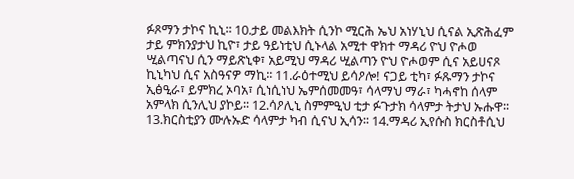ፉጾማን ታኮና ኪኒ፡፡ 10.ታይ መልእክት ሲንኮ ሚርሕ ኤህ አነሃኒህ ሲናል ኢጽሕፈም ታይ ምክንያታህ ኪዮ፣ ታይ ዓይነቲህ ሲኑላል አሚተ ዋክተ ማዳሪ ዮህ ዮሖወ ሢልጣናህ ሲን ማይጽኒቀ፣ አይሚህ ማዳሪ ሢልጣን ዮህ ዮሖወም ሲና አይሀናጾ ኪኒካህ ሲና አስዓናዎ ማኪ፡፡ 11.ራዕተሚህ ይሳዖሎ! ናጋይ ቲካ፣ ፉጹማን ታኮና ኢፅዒራ፣ ይምክረ ኦባአ፣ ሲነሲነህ ኤምሰመመዓ፣ ሳላማህ ማራ፣ ካሓኖከ ሰላም አምላክ ሲንሊህ ያኮይ፡፡ 12.ሳዖሊኒ ስምምዒህ ቲታ ፉጉታክ ሳላምታ ትታህ ኡሑዋ፡፡ 13.ክርስቲያን ሙሉኡድ ሳላምታ ካብ ሲናህ ኢሳን፡፡ 14.ማዳሪ ኢየሱስ ክርስቶሲህ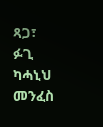ጻጋ፣ ፉጊ ካሓኒህ መንፈስ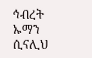ኅብረት ኡማን ሲናሊህ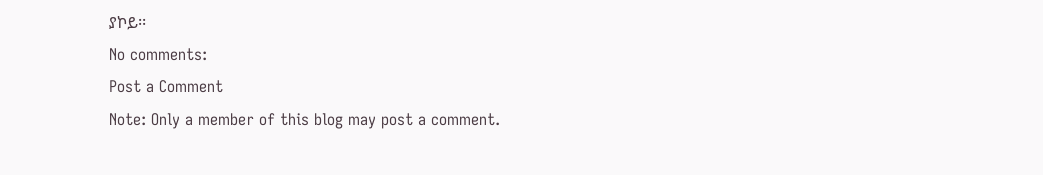ያኮይ፡፡
No comments:
Post a Comment
Note: Only a member of this blog may post a comment.